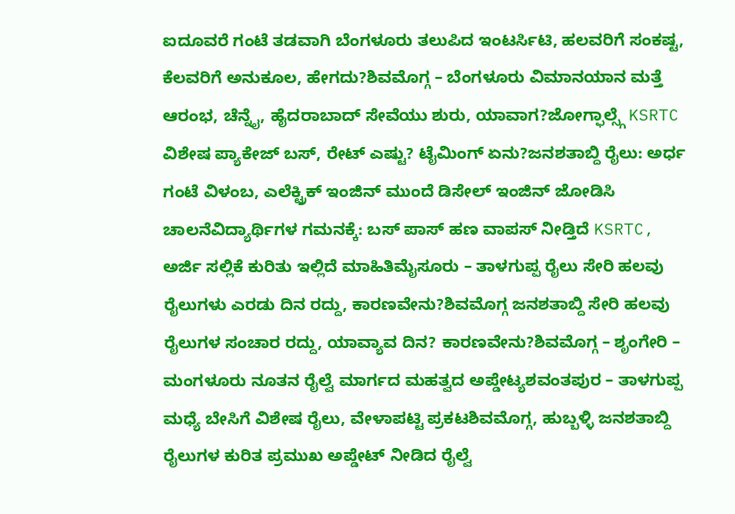ಐದೂವರೆ ಗಂಟೆ ತಡವಾಗಿ ಬೆಂಗಳೂರು ತಲುಪಿದ ಇಂಟರ್ಸಿಟಿ, ಹಲವರಿಗೆ ಸಂಕಷ್ಟ, ಕೆಲವರಿಗೆ ಅನುಕೂಲ, ಹೇಗದು?ಶಿವಮೊಗ್ಗ – ಬೆಂಗಳೂರು ವಿಮಾನಯಾನ ಮತ್ತೆ ಆರಂಭ, ಚೆನ್ನೈ, ಹೈದರಾಬಾದ್ ಸೇವೆಯು ಶುರು, ಯಾವಾಗ?ಜೋಗ್ಫಾಲ್ಸ್ಗೆ KSRTC ವಿಶೇಷ ಪ್ಯಾಕೇಜ್ ಬಸ್, ರೇಟ್ ಎಷ್ಟು? ಟೈಮಿಂಗ್ ಏನು?ಜನಶತಾಬ್ದಿ ರೈಲು: ಅರ್ಧ ಗಂಟೆ ವಿಳಂಬ, ಎಲೆಕ್ಟ್ರಿಕ್ ಇಂಜಿನ್ ಮುಂದೆ ಡಿಸೇಲ್ ಇಂಜಿನ್ ಜೋಡಿಸಿ ಚಾಲನೆವಿದ್ಯಾರ್ಥಿಗಳ ಗಮನಕ್ಕೆ: ಬಸ್ ಪಾಸ್ ಹಣ ವಾಪಸ್ ನೀಡ್ತಿದೆ KSRTC, ಅರ್ಜಿ ಸಲ್ಲಿಕೆ ಕುರಿತು ಇಲ್ಲಿದೆ ಮಾಹಿತಿಮೈಸೂರು – ತಾಳಗುಪ್ಪ ರೈಲು ಸೇರಿ ಹಲವು ರೈಲುಗಳು ಎರಡು ದಿನ ರದ್ದು, ಕಾರಣವೇನು?ಶಿವಮೊಗ್ಗ ಜನಶತಾಬ್ದಿ ಸೇರಿ ಹಲವು ರೈಲುಗಳ ಸಂಚಾರ ರದ್ದು, ಯಾವ್ಯಾವ ದಿನ? ಕಾರಣವೇನು?ಶಿವಮೊಗ್ಗ – ಶೃಂಗೇರಿ – ಮಂಗಳೂರು ನೂತನ ರೈಲ್ವೆ ಮಾರ್ಗದ ಮಹತ್ವದ ಅಪ್ಡೇಟ್ಯಶವಂತಪುರ – ತಾಳಗುಪ್ಪ ಮಧ್ಯೆ ಬೇಸಿಗೆ ವಿಶೇಷ ರೈಲು, ವೇಳಾಪಟ್ಟಿ ಪ್ರಕಟಶಿವಮೊಗ್ಗ, ಹುಬ್ಬಳ್ಳಿ ಜನಶತಾಬ್ದಿ ರೈಲುಗಳ ಕುರಿತ ಪ್ರಮುಖ ಅಪ್ಡೇಟ್ ನೀಡಿದ ರೈಲ್ವೆ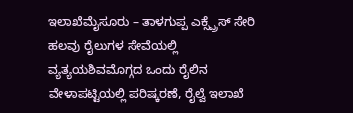ಇಲಾಖೆಮೈಸೂರು – ತಾಳಗುಪ್ಪ ಎಕ್ಸ್ಪ್ರೆಸ್ ಸೇರಿ ಹಲವು ರೈಲುಗಳ ಸೇವೆಯಲ್ಲಿ ವ್ಯತ್ಯಯಶಿವಮೊಗ್ಗದ ಒಂದು ರೈಲಿನ ವೇಳಾಪಟ್ಟಿಯಲ್ಲಿ ಪರಿಷ್ಕರಣೆ, ರೈಲ್ವೆ ಇಲಾಖೆ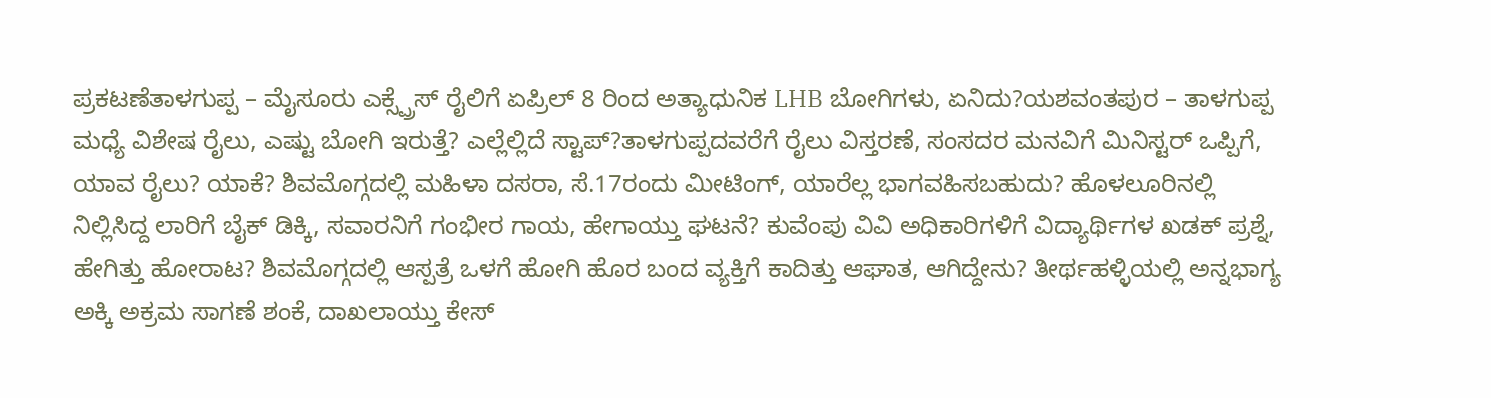ಪ್ರಕಟಣೆತಾಳಗುಪ್ಪ – ಮೈಸೂರು ಎಕ್ಸ್ಪ್ರೆಸ್ ರೈಲಿಗೆ ಏಪ್ರಿಲ್ 8 ರಿಂದ ಅತ್ಯಾಧುನಿಕ LHB ಬೋಗಿಗಳು, ಏನಿದು?ಯಶವಂತಪುರ – ತಾಳಗುಪ್ಪ ಮಧ್ಯೆ ವಿಶೇಷ ರೈಲು, ಎಷ್ಟು ಬೋಗಿ ಇರುತ್ತೆ? ಎಲ್ಲೆಲ್ಲಿದೆ ಸ್ಟಾಪ್?ತಾಳಗುಪ್ಪದವರೆಗೆ ರೈಲು ವಿಸ್ತರಣೆ, ಸಂಸದರ ಮನವಿಗೆ ಮಿನಿಸ್ಟರ್ ಒಪ್ಪಿಗೆ, ಯಾವ ರೈಲು? ಯಾಕೆ? ಶಿವಮೊಗ್ಗದಲ್ಲಿ ಮಹಿಳಾ ದಸರಾ, ಸೆ.17ರಂದು ಮೀಟಿಂಗ್, ಯಾರೆಲ್ಲ ಭಾಗವಹಿಸಬಹುದು? ಹೊಳಲೂರಿನಲ್ಲಿ ನಿಲ್ಲಿಸಿದ್ದ ಲಾರಿಗೆ ಬೈಕ್ ಡಿಕ್ಕಿ, ಸವಾರನಿಗೆ ಗಂಭೀರ ಗಾಯ, ಹೇಗಾಯ್ತು ಘಟನೆ? ಕುವೆಂಪು ವಿವಿ ಅಧಿಕಾರಿಗಳಿಗೆ ವಿದ್ಯಾರ್ಥಿಗಳ ಖಡಕ್ ಪ್ರಶ್ನೆ, ಹೇಗಿತ್ತು ಹೋರಾಟ? ಶಿವಮೊಗ್ಗದಲ್ಲಿ ಆಸ್ಪತ್ರೆ ಒಳಗೆ ಹೋಗಿ ಹೊರ ಬಂದ ವ್ಯಕ್ತಿಗೆ ಕಾದಿತ್ತು ಆಘಾತ, ಆಗಿದ್ದೇನು? ತೀರ್ಥಹಳ್ಳಿಯಲ್ಲಿ ಅನ್ನಭಾಗ್ಯ ಅಕ್ಕಿ ಅಕ್ರಮ ಸಾಗಣೆ ಶಂಕೆ, ದಾಖಲಾಯ್ತು ಕೇಸ್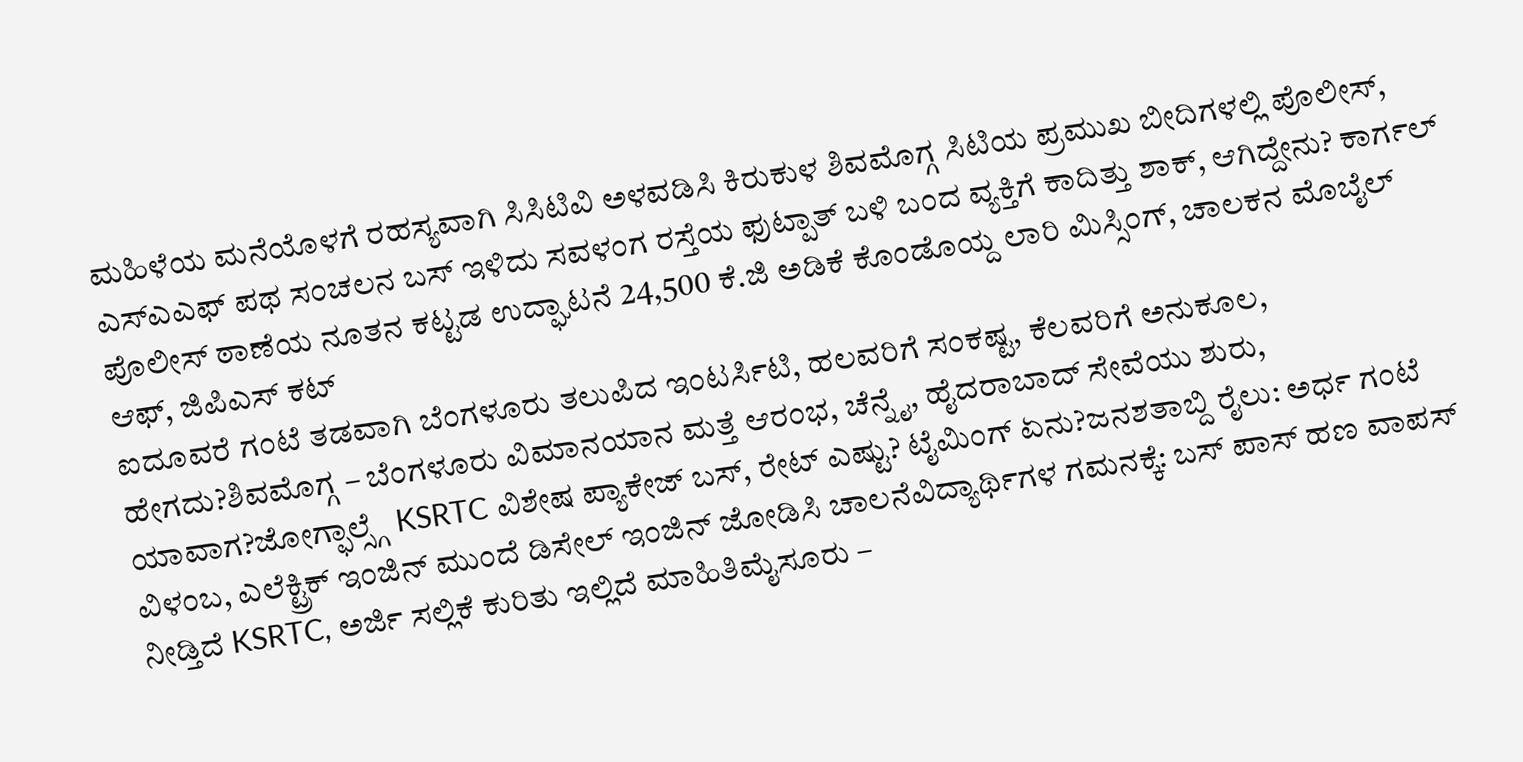ಮಹಿಳೆಯ ಮನೆಯೊಳಗೆ ರಹಸ್ಯವಾಗಿ ಸಿಸಿಟಿವಿ ಅಳವಡಿಸಿ ಕಿರುಕುಳ ಶಿವಮೊಗ್ಗ ಸಿಟಿಯ ಪ್ರಮುಖ ಬೀದಿಗಳಲ್ಲಿ ಪೊಲೀಸ್, ಎಸ್ಎಎಫ್ ಪಥ ಸಂಚಲನ ಬಸ್ ಇಳಿದು ಸವಳಂಗ ರಸ್ತೆಯ ಫುಟ್ಪಾತ್ ಬಳಿ ಬಂದ ವ್ಯಕ್ತಿಗೆ ಕಾದಿತ್ತು ಶಾಕ್, ಆಗಿದ್ದೇನು? ಕಾರ್ಗಲ್ ಪೊಲೀಸ್ ಠಾಣೆಯ ನೂತನ ಕಟ್ಟಡ ಉದ್ಘಾಟನೆ 24,500 ಕೆ.ಜಿ ಅಡಿಕೆ ಕೊಂಡೊಯ್ದ ಲಾರಿ ಮಿಸ್ಸಿಂಗ್, ಚಾಲಕನ ಮೊಬೈಲ್ ಆಫ್, ಜಿಪಿಎಸ್ ಕಟ್
ಐದೂವರೆ ಗಂಟೆ ತಡವಾಗಿ ಬೆಂಗಳೂರು ತಲುಪಿದ ಇಂಟರ್ಸಿಟಿ, ಹಲವರಿಗೆ ಸಂಕಷ್ಟ, ಕೆಲವರಿಗೆ ಅನುಕೂಲ, ಹೇಗದು?ಶಿವಮೊಗ್ಗ – ಬೆಂಗಳೂರು ವಿಮಾನಯಾನ ಮತ್ತೆ ಆರಂಭ, ಚೆನ್ನೈ, ಹೈದರಾಬಾದ್ ಸೇವೆಯು ಶುರು, ಯಾವಾಗ?ಜೋಗ್ಫಾಲ್ಸ್ಗೆ KSRTC ವಿಶೇಷ ಪ್ಯಾಕೇಜ್ ಬಸ್, ರೇಟ್ ಎಷ್ಟು? ಟೈಮಿಂಗ್ ಏನು?ಜನಶತಾಬ್ದಿ ರೈಲು: ಅರ್ಧ ಗಂಟೆ ವಿಳಂಬ, ಎಲೆಕ್ಟ್ರಿಕ್ ಇಂಜಿನ್ ಮುಂದೆ ಡಿಸೇಲ್ ಇಂಜಿನ್ ಜೋಡಿಸಿ ಚಾಲನೆವಿದ್ಯಾರ್ಥಿಗಳ ಗಮನಕ್ಕೆ: ಬಸ್ ಪಾಸ್ ಹಣ ವಾಪಸ್ ನೀಡ್ತಿದೆ KSRTC, ಅರ್ಜಿ ಸಲ್ಲಿಕೆ ಕುರಿತು ಇಲ್ಲಿದೆ ಮಾಹಿತಿಮೈಸೂರು –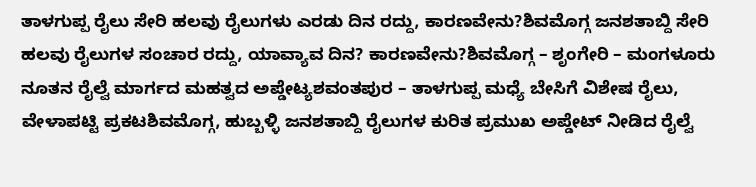ತಾಳಗುಪ್ಪ ರೈಲು ಸೇರಿ ಹಲವು ರೈಲುಗಳು ಎರಡು ದಿನ ರದ್ದು, ಕಾರಣವೇನು?ಶಿವಮೊಗ್ಗ ಜನಶತಾಬ್ದಿ ಸೇರಿ ಹಲವು ರೈಲುಗಳ ಸಂಚಾರ ರದ್ದು, ಯಾವ್ಯಾವ ದಿನ? ಕಾರಣವೇನು?ಶಿವಮೊಗ್ಗ – ಶೃಂಗೇರಿ – ಮಂಗಳೂರು ನೂತನ ರೈಲ್ವೆ ಮಾರ್ಗದ ಮಹತ್ವದ ಅಪ್ಡೇಟ್ಯಶವಂತಪುರ – ತಾಳಗುಪ್ಪ ಮಧ್ಯೆ ಬೇಸಿಗೆ ವಿಶೇಷ ರೈಲು, ವೇಳಾಪಟ್ಟಿ ಪ್ರಕಟಶಿವಮೊಗ್ಗ, ಹುಬ್ಬಳ್ಳಿ ಜನಶತಾಬ್ದಿ ರೈಲುಗಳ ಕುರಿತ ಪ್ರಮುಖ ಅಪ್ಡೇಟ್ ನೀಡಿದ ರೈಲ್ವೆ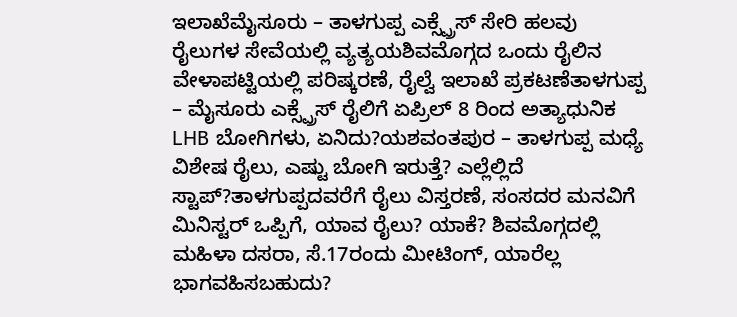ಇಲಾಖೆಮೈಸೂರು – ತಾಳಗುಪ್ಪ ಎಕ್ಸ್ಪ್ರೆಸ್ ಸೇರಿ ಹಲವು ರೈಲುಗಳ ಸೇವೆಯಲ್ಲಿ ವ್ಯತ್ಯಯಶಿವಮೊಗ್ಗದ ಒಂದು ರೈಲಿನ ವೇಳಾಪಟ್ಟಿಯಲ್ಲಿ ಪರಿಷ್ಕರಣೆ, ರೈಲ್ವೆ ಇಲಾಖೆ ಪ್ರಕಟಣೆತಾಳಗುಪ್ಪ – ಮೈಸೂರು ಎಕ್ಸ್ಪ್ರೆಸ್ ರೈಲಿಗೆ ಏಪ್ರಿಲ್ 8 ರಿಂದ ಅತ್ಯಾಧುನಿಕ LHB ಬೋಗಿಗಳು, ಏನಿದು?ಯಶವಂತಪುರ – ತಾಳಗುಪ್ಪ ಮಧ್ಯೆ ವಿಶೇಷ ರೈಲು, ಎಷ್ಟು ಬೋಗಿ ಇರುತ್ತೆ? ಎಲ್ಲೆಲ್ಲಿದೆ ಸ್ಟಾಪ್?ತಾಳಗುಪ್ಪದವರೆಗೆ ರೈಲು ವಿಸ್ತರಣೆ, ಸಂಸದರ ಮನವಿಗೆ ಮಿನಿಸ್ಟರ್ ಒಪ್ಪಿಗೆ, ಯಾವ ರೈಲು? ಯಾಕೆ? ಶಿವಮೊಗ್ಗದಲ್ಲಿ ಮಹಿಳಾ ದಸರಾ, ಸೆ.17ರಂದು ಮೀಟಿಂಗ್, ಯಾರೆಲ್ಲ ಭಾಗವಹಿಸಬಹುದು?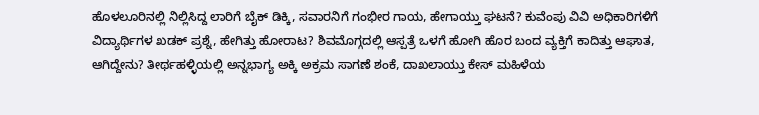ಹೊಳಲೂರಿನಲ್ಲಿ ನಿಲ್ಲಿಸಿದ್ದ ಲಾರಿಗೆ ಬೈಕ್ ಡಿಕ್ಕಿ, ಸವಾರನಿಗೆ ಗಂಭೀರ ಗಾಯ, ಹೇಗಾಯ್ತು ಘಟನೆ? ಕುವೆಂಪು ವಿವಿ ಅಧಿಕಾರಿಗಳಿಗೆ ವಿದ್ಯಾರ್ಥಿಗಳ ಖಡಕ್ ಪ್ರಶ್ನೆ, ಹೇಗಿತ್ತು ಹೋರಾಟ? ಶಿವಮೊಗ್ಗದಲ್ಲಿ ಆಸ್ಪತ್ರೆ ಒಳಗೆ ಹೋಗಿ ಹೊರ ಬಂದ ವ್ಯಕ್ತಿಗೆ ಕಾದಿತ್ತು ಆಘಾತ, ಆಗಿದ್ದೇನು? ತೀರ್ಥಹಳ್ಳಿಯಲ್ಲಿ ಅನ್ನಭಾಗ್ಯ ಅಕ್ಕಿ ಅಕ್ರಮ ಸಾಗಣೆ ಶಂಕೆ, ದಾಖಲಾಯ್ತು ಕೇಸ್ ಮಹಿಳೆಯ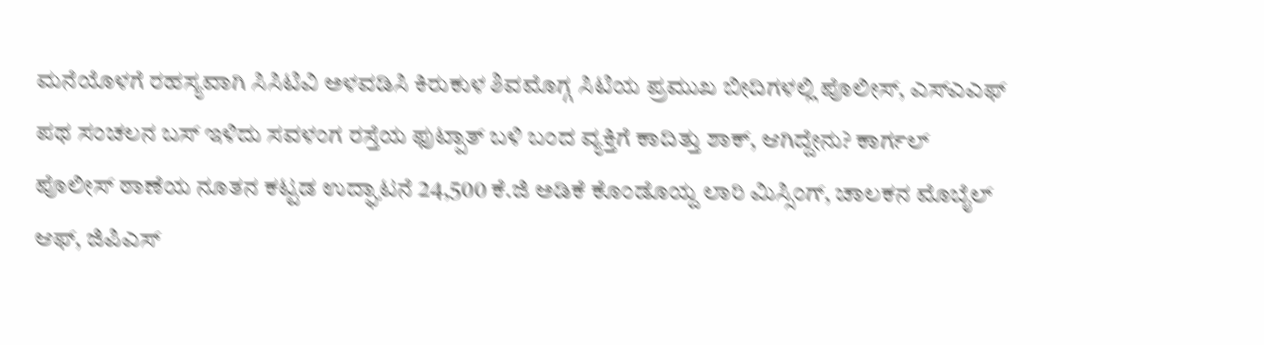ಮನೆಯೊಳಗೆ ರಹಸ್ಯವಾಗಿ ಸಿಸಿಟಿವಿ ಅಳವಡಿಸಿ ಕಿರುಕುಳ ಶಿವಮೊಗ್ಗ ಸಿಟಿಯ ಪ್ರಮುಖ ಬೀದಿಗಳಲ್ಲಿ ಪೊಲೀಸ್, ಎಸ್ಎಎಫ್ ಪಥ ಸಂಚಲನ ಬಸ್ ಇಳಿದು ಸವಳಂಗ ರಸ್ತೆಯ ಫುಟ್ಪಾತ್ ಬಳಿ ಬಂದ ವ್ಯಕ್ತಿಗೆ ಕಾದಿತ್ತು ಶಾಕ್, ಆಗಿದ್ದೇನು? ಕಾರ್ಗಲ್ ಪೊಲೀಸ್ ಠಾಣೆಯ ನೂತನ ಕಟ್ಟಡ ಉದ್ಘಾಟನೆ 24,500 ಕೆ.ಜಿ ಅಡಿಕೆ ಕೊಂಡೊಯ್ದ ಲಾರಿ ಮಿಸ್ಸಿಂಗ್, ಚಾಲಕನ ಮೊಬೈಲ್ ಆಫ್, ಜಿಪಿಎಸ್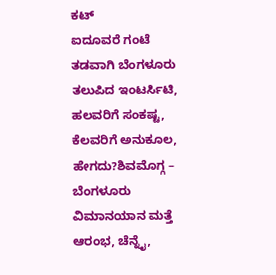ಕಟ್
ಐದೂವರೆ ಗಂಟೆ ತಡವಾಗಿ ಬೆಂಗಳೂರು ತಲುಪಿದ ಇಂಟರ್ಸಿಟಿ, ಹಲವರಿಗೆ ಸಂಕಷ್ಟ, ಕೆಲವರಿಗೆ ಅನುಕೂಲ, ಹೇಗದು?ಶಿವಮೊಗ್ಗ – ಬೆಂಗಳೂರು ವಿಮಾನಯಾನ ಮತ್ತೆ ಆರಂಭ, ಚೆನ್ನೈ,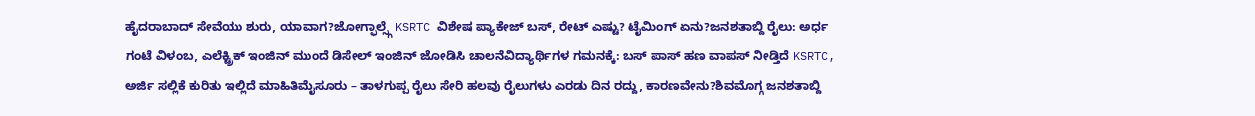ಹೈದರಾಬಾದ್ ಸೇವೆಯು ಶುರು, ಯಾವಾಗ?ಜೋಗ್ಫಾಲ್ಸ್ಗೆ KSRTC ವಿಶೇಷ ಪ್ಯಾಕೇಜ್ ಬಸ್, ರೇಟ್ ಎಷ್ಟು? ಟೈಮಿಂಗ್ ಏನು?ಜನಶತಾಬ್ದಿ ರೈಲು: ಅರ್ಧ ಗಂಟೆ ವಿಳಂಬ, ಎಲೆಕ್ಟ್ರಿಕ್ ಇಂಜಿನ್ ಮುಂದೆ ಡಿಸೇಲ್ ಇಂಜಿನ್ ಜೋಡಿಸಿ ಚಾಲನೆವಿದ್ಯಾರ್ಥಿಗಳ ಗಮನಕ್ಕೆ: ಬಸ್ ಪಾಸ್ ಹಣ ವಾಪಸ್ ನೀಡ್ತಿದೆ KSRTC, ಅರ್ಜಿ ಸಲ್ಲಿಕೆ ಕುರಿತು ಇಲ್ಲಿದೆ ಮಾಹಿತಿಮೈಸೂರು – ತಾಳಗುಪ್ಪ ರೈಲು ಸೇರಿ ಹಲವು ರೈಲುಗಳು ಎರಡು ದಿನ ರದ್ದು, ಕಾರಣವೇನು?ಶಿವಮೊಗ್ಗ ಜನಶತಾಬ್ದಿ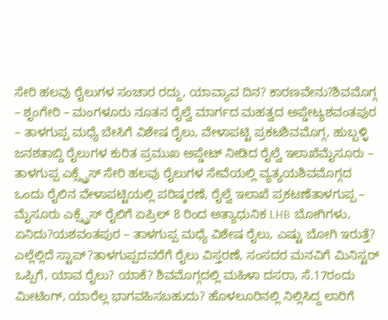ಸೇರಿ ಹಲವು ರೈಲುಗಳ ಸಂಚಾರ ರದ್ದು, ಯಾವ್ಯಾವ ದಿನ? ಕಾರಣವೇನು?ಶಿವಮೊಗ್ಗ – ಶೃಂಗೇರಿ – ಮಂಗಳೂರು ನೂತನ ರೈಲ್ವೆ ಮಾರ್ಗದ ಮಹತ್ವದ ಅಪ್ಡೇಟ್ಯಶವಂತಪುರ – ತಾಳಗುಪ್ಪ ಮಧ್ಯೆ ಬೇಸಿಗೆ ವಿಶೇಷ ರೈಲು, ವೇಳಾಪಟ್ಟಿ ಪ್ರಕಟಶಿವಮೊಗ್ಗ, ಹುಬ್ಬಳ್ಳಿ ಜನಶತಾಬ್ದಿ ರೈಲುಗಳ ಕುರಿತ ಪ್ರಮುಖ ಅಪ್ಡೇಟ್ ನೀಡಿದ ರೈಲ್ವೆ ಇಲಾಖೆಮೈಸೂರು – ತಾಳಗುಪ್ಪ ಎಕ್ಸ್ಪ್ರೆಸ್ ಸೇರಿ ಹಲವು ರೈಲುಗಳ ಸೇವೆಯಲ್ಲಿ ವ್ಯತ್ಯಯಶಿವಮೊಗ್ಗದ ಒಂದು ರೈಲಿನ ವೇಳಾಪಟ್ಟಿಯಲ್ಲಿ ಪರಿಷ್ಕರಣೆ, ರೈಲ್ವೆ ಇಲಾಖೆ ಪ್ರಕಟಣೆತಾಳಗುಪ್ಪ – ಮೈಸೂರು ಎಕ್ಸ್ಪ್ರೆಸ್ ರೈಲಿಗೆ ಏಪ್ರಿಲ್ 8 ರಿಂದ ಅತ್ಯಾಧುನಿಕ LHB ಬೋಗಿಗಳು, ಏನಿದು?ಯಶವಂತಪುರ – ತಾಳಗುಪ್ಪ ಮಧ್ಯೆ ವಿಶೇಷ ರೈಲು, ಎಷ್ಟು ಬೋಗಿ ಇರುತ್ತೆ? ಎಲ್ಲೆಲ್ಲಿದೆ ಸ್ಟಾಪ್?ತಾಳಗುಪ್ಪದವರೆಗೆ ರೈಲು ವಿಸ್ತರಣೆ, ಸಂಸದರ ಮನವಿಗೆ ಮಿನಿಸ್ಟರ್ ಒಪ್ಪಿಗೆ, ಯಾವ ರೈಲು? ಯಾಕೆ? ಶಿವಮೊಗ್ಗದಲ್ಲಿ ಮಹಿಳಾ ದಸರಾ, ಸೆ.17ರಂದು ಮೀಟಿಂಗ್, ಯಾರೆಲ್ಲ ಭಾಗವಹಿಸಬಹುದು? ಹೊಳಲೂರಿನಲ್ಲಿ ನಿಲ್ಲಿಸಿದ್ದ ಲಾರಿಗೆ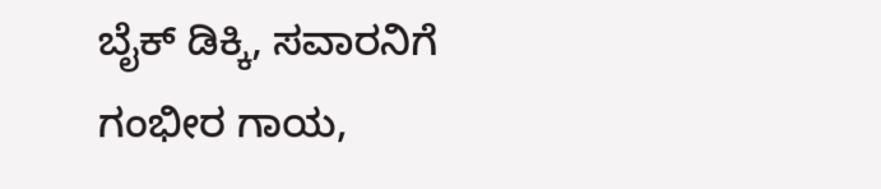ಬೈಕ್ ಡಿಕ್ಕಿ, ಸವಾರನಿಗೆ ಗಂಭೀರ ಗಾಯ,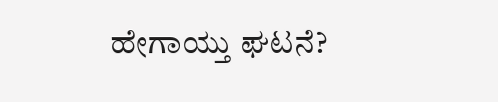ಹೇಗಾಯ್ತು ಘಟನೆ?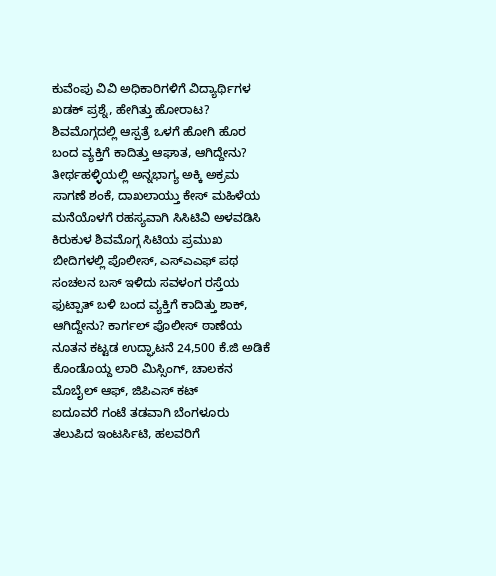ಕುವೆಂಪು ವಿವಿ ಅಧಿಕಾರಿಗಳಿಗೆ ವಿದ್ಯಾರ್ಥಿಗಳ ಖಡಕ್ ಪ್ರಶ್ನೆ, ಹೇಗಿತ್ತು ಹೋರಾಟ? ಶಿವಮೊಗ್ಗದಲ್ಲಿ ಆಸ್ಪತ್ರೆ ಒಳಗೆ ಹೋಗಿ ಹೊರ ಬಂದ ವ್ಯಕ್ತಿಗೆ ಕಾದಿತ್ತು ಆಘಾತ, ಆಗಿದ್ದೇನು? ತೀರ್ಥಹಳ್ಳಿಯಲ್ಲಿ ಅನ್ನಭಾಗ್ಯ ಅಕ್ಕಿ ಅಕ್ರಮ ಸಾಗಣೆ ಶಂಕೆ, ದಾಖಲಾಯ್ತು ಕೇಸ್ ಮಹಿಳೆಯ ಮನೆಯೊಳಗೆ ರಹಸ್ಯವಾಗಿ ಸಿಸಿಟಿವಿ ಅಳವಡಿಸಿ ಕಿರುಕುಳ ಶಿವಮೊಗ್ಗ ಸಿಟಿಯ ಪ್ರಮುಖ ಬೀದಿಗಳಲ್ಲಿ ಪೊಲೀಸ್, ಎಸ್ಎಎಫ್ ಪಥ ಸಂಚಲನ ಬಸ್ ಇಳಿದು ಸವಳಂಗ ರಸ್ತೆಯ ಫುಟ್ಪಾತ್ ಬಳಿ ಬಂದ ವ್ಯಕ್ತಿಗೆ ಕಾದಿತ್ತು ಶಾಕ್, ಆಗಿದ್ದೇನು? ಕಾರ್ಗಲ್ ಪೊಲೀಸ್ ಠಾಣೆಯ ನೂತನ ಕಟ್ಟಡ ಉದ್ಘಾಟನೆ 24,500 ಕೆ.ಜಿ ಅಡಿಕೆ ಕೊಂಡೊಯ್ದ ಲಾರಿ ಮಿಸ್ಸಿಂಗ್, ಚಾಲಕನ ಮೊಬೈಲ್ ಆಫ್, ಜಿಪಿಎಸ್ ಕಟ್
ಐದೂವರೆ ಗಂಟೆ ತಡವಾಗಿ ಬೆಂಗಳೂರು ತಲುಪಿದ ಇಂಟರ್ಸಿಟಿ, ಹಲವರಿಗೆ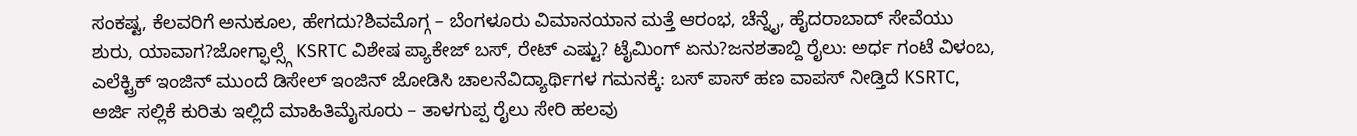ಸಂಕಷ್ಟ, ಕೆಲವರಿಗೆ ಅನುಕೂಲ, ಹೇಗದು?ಶಿವಮೊಗ್ಗ – ಬೆಂಗಳೂರು ವಿಮಾನಯಾನ ಮತ್ತೆ ಆರಂಭ, ಚೆನ್ನೈ, ಹೈದರಾಬಾದ್ ಸೇವೆಯು ಶುರು, ಯಾವಾಗ?ಜೋಗ್ಫಾಲ್ಸ್ಗೆ KSRTC ವಿಶೇಷ ಪ್ಯಾಕೇಜ್ ಬಸ್, ರೇಟ್ ಎಷ್ಟು? ಟೈಮಿಂಗ್ ಏನು?ಜನಶತಾಬ್ದಿ ರೈಲು: ಅರ್ಧ ಗಂಟೆ ವಿಳಂಬ, ಎಲೆಕ್ಟ್ರಿಕ್ ಇಂಜಿನ್ ಮುಂದೆ ಡಿಸೇಲ್ ಇಂಜಿನ್ ಜೋಡಿಸಿ ಚಾಲನೆವಿದ್ಯಾರ್ಥಿಗಳ ಗಮನಕ್ಕೆ: ಬಸ್ ಪಾಸ್ ಹಣ ವಾಪಸ್ ನೀಡ್ತಿದೆ KSRTC, ಅರ್ಜಿ ಸಲ್ಲಿಕೆ ಕುರಿತು ಇಲ್ಲಿದೆ ಮಾಹಿತಿಮೈಸೂರು – ತಾಳಗುಪ್ಪ ರೈಲು ಸೇರಿ ಹಲವು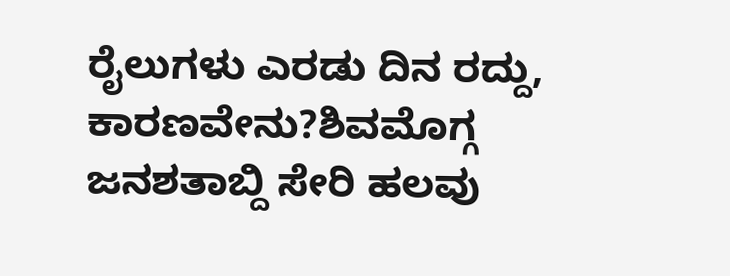ರೈಲುಗಳು ಎರಡು ದಿನ ರದ್ದು, ಕಾರಣವೇನು?ಶಿವಮೊಗ್ಗ ಜನಶತಾಬ್ದಿ ಸೇರಿ ಹಲವು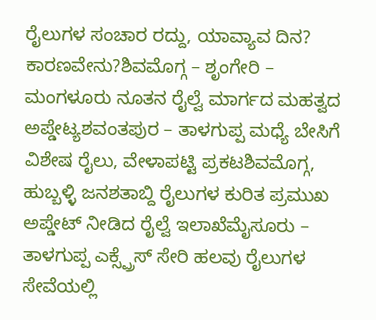ರೈಲುಗಳ ಸಂಚಾರ ರದ್ದು, ಯಾವ್ಯಾವ ದಿನ? ಕಾರಣವೇನು?ಶಿವಮೊಗ್ಗ – ಶೃಂಗೇರಿ – ಮಂಗಳೂರು ನೂತನ ರೈಲ್ವೆ ಮಾರ್ಗದ ಮಹತ್ವದ ಅಪ್ಡೇಟ್ಯಶವಂತಪುರ – ತಾಳಗುಪ್ಪ ಮಧ್ಯೆ ಬೇಸಿಗೆ ವಿಶೇಷ ರೈಲು, ವೇಳಾಪಟ್ಟಿ ಪ್ರಕಟಶಿವಮೊಗ್ಗ, ಹುಬ್ಬಳ್ಳಿ ಜನಶತಾಬ್ದಿ ರೈಲುಗಳ ಕುರಿತ ಪ್ರಮುಖ ಅಪ್ಡೇಟ್ ನೀಡಿದ ರೈಲ್ವೆ ಇಲಾಖೆಮೈಸೂರು – ತಾಳಗುಪ್ಪ ಎಕ್ಸ್ಪ್ರೆಸ್ ಸೇರಿ ಹಲವು ರೈಲುಗಳ ಸೇವೆಯಲ್ಲಿ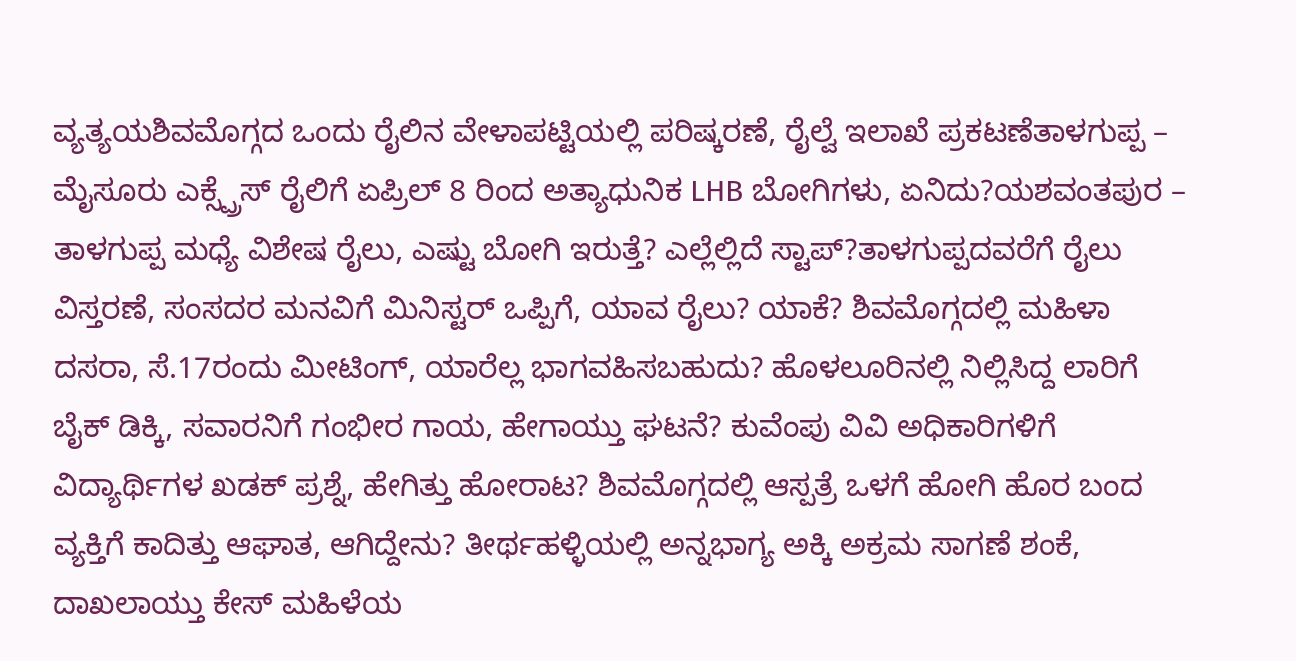ವ್ಯತ್ಯಯಶಿವಮೊಗ್ಗದ ಒಂದು ರೈಲಿನ ವೇಳಾಪಟ್ಟಿಯಲ್ಲಿ ಪರಿಷ್ಕರಣೆ, ರೈಲ್ವೆ ಇಲಾಖೆ ಪ್ರಕಟಣೆತಾಳಗುಪ್ಪ – ಮೈಸೂರು ಎಕ್ಸ್ಪ್ರೆಸ್ ರೈಲಿಗೆ ಏಪ್ರಿಲ್ 8 ರಿಂದ ಅತ್ಯಾಧುನಿಕ LHB ಬೋಗಿಗಳು, ಏನಿದು?ಯಶವಂತಪುರ – ತಾಳಗುಪ್ಪ ಮಧ್ಯೆ ವಿಶೇಷ ರೈಲು, ಎಷ್ಟು ಬೋಗಿ ಇರುತ್ತೆ? ಎಲ್ಲೆಲ್ಲಿದೆ ಸ್ಟಾಪ್?ತಾಳಗುಪ್ಪದವರೆಗೆ ರೈಲು ವಿಸ್ತರಣೆ, ಸಂಸದರ ಮನವಿಗೆ ಮಿನಿಸ್ಟರ್ ಒಪ್ಪಿಗೆ, ಯಾವ ರೈಲು? ಯಾಕೆ? ಶಿವಮೊಗ್ಗದಲ್ಲಿ ಮಹಿಳಾ ದಸರಾ, ಸೆ.17ರಂದು ಮೀಟಿಂಗ್, ಯಾರೆಲ್ಲ ಭಾಗವಹಿಸಬಹುದು? ಹೊಳಲೂರಿನಲ್ಲಿ ನಿಲ್ಲಿಸಿದ್ದ ಲಾರಿಗೆ ಬೈಕ್ ಡಿಕ್ಕಿ, ಸವಾರನಿಗೆ ಗಂಭೀರ ಗಾಯ, ಹೇಗಾಯ್ತು ಘಟನೆ? ಕುವೆಂಪು ವಿವಿ ಅಧಿಕಾರಿಗಳಿಗೆ ವಿದ್ಯಾರ್ಥಿಗಳ ಖಡಕ್ ಪ್ರಶ್ನೆ, ಹೇಗಿತ್ತು ಹೋರಾಟ? ಶಿವಮೊಗ್ಗದಲ್ಲಿ ಆಸ್ಪತ್ರೆ ಒಳಗೆ ಹೋಗಿ ಹೊರ ಬಂದ ವ್ಯಕ್ತಿಗೆ ಕಾದಿತ್ತು ಆಘಾತ, ಆಗಿದ್ದೇನು? ತೀರ್ಥಹಳ್ಳಿಯಲ್ಲಿ ಅನ್ನಭಾಗ್ಯ ಅಕ್ಕಿ ಅಕ್ರಮ ಸಾಗಣೆ ಶಂಕೆ, ದಾಖಲಾಯ್ತು ಕೇಸ್ ಮಹಿಳೆಯ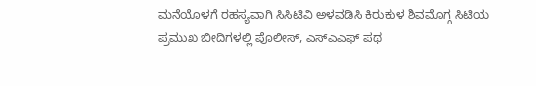ಮನೆಯೊಳಗೆ ರಹಸ್ಯವಾಗಿ ಸಿಸಿಟಿವಿ ಅಳವಡಿಸಿ ಕಿರುಕುಳ ಶಿವಮೊಗ್ಗ ಸಿಟಿಯ ಪ್ರಮುಖ ಬೀದಿಗಳಲ್ಲಿ ಪೊಲೀಸ್, ಎಸ್ಎಎಫ್ ಪಥ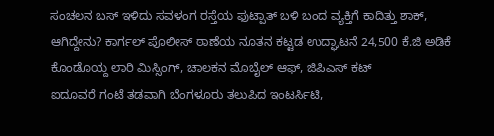ಸಂಚಲನ ಬಸ್ ಇಳಿದು ಸವಳಂಗ ರಸ್ತೆಯ ಫುಟ್ಪಾತ್ ಬಳಿ ಬಂದ ವ್ಯಕ್ತಿಗೆ ಕಾದಿತ್ತು ಶಾಕ್, ಆಗಿದ್ದೇನು? ಕಾರ್ಗಲ್ ಪೊಲೀಸ್ ಠಾಣೆಯ ನೂತನ ಕಟ್ಟಡ ಉದ್ಘಾಟನೆ 24,500 ಕೆ.ಜಿ ಅಡಿಕೆ ಕೊಂಡೊಯ್ದ ಲಾರಿ ಮಿಸ್ಸಿಂಗ್, ಚಾಲಕನ ಮೊಬೈಲ್ ಆಫ್, ಜಿಪಿಎಸ್ ಕಟ್
ಐದೂವರೆ ಗಂಟೆ ತಡವಾಗಿ ಬೆಂಗಳೂರು ತಲುಪಿದ ಇಂಟರ್ಸಿಟಿ,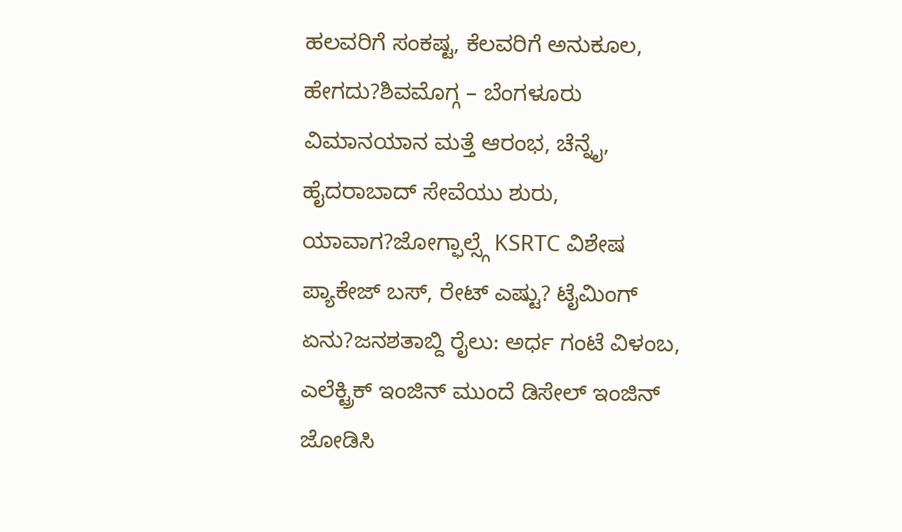ಹಲವರಿಗೆ ಸಂಕಷ್ಟ, ಕೆಲವರಿಗೆ ಅನುಕೂಲ, ಹೇಗದು?ಶಿವಮೊಗ್ಗ – ಬೆಂಗಳೂರು ವಿಮಾನಯಾನ ಮತ್ತೆ ಆರಂಭ, ಚೆನ್ನೈ, ಹೈದರಾಬಾದ್ ಸೇವೆಯು ಶುರು, ಯಾವಾಗ?ಜೋಗ್ಫಾಲ್ಸ್ಗೆ KSRTC ವಿಶೇಷ ಪ್ಯಾಕೇಜ್ ಬಸ್, ರೇಟ್ ಎಷ್ಟು? ಟೈಮಿಂಗ್ ಏನು?ಜನಶತಾಬ್ದಿ ರೈಲು: ಅರ್ಧ ಗಂಟೆ ವಿಳಂಬ, ಎಲೆಕ್ಟ್ರಿಕ್ ಇಂಜಿನ್ ಮುಂದೆ ಡಿಸೇಲ್ ಇಂಜಿನ್ ಜೋಡಿಸಿ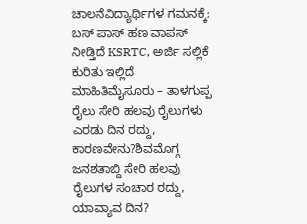ಚಾಲನೆವಿದ್ಯಾರ್ಥಿಗಳ ಗಮನಕ್ಕೆ: ಬಸ್ ಪಾಸ್ ಹಣ ವಾಪಸ್ ನೀಡ್ತಿದೆ KSRTC, ಅರ್ಜಿ ಸಲ್ಲಿಕೆ ಕುರಿತು ಇಲ್ಲಿದೆ ಮಾಹಿತಿಮೈಸೂರು – ತಾಳಗುಪ್ಪ ರೈಲು ಸೇರಿ ಹಲವು ರೈಲುಗಳು ಎರಡು ದಿನ ರದ್ದು, ಕಾರಣವೇನು?ಶಿವಮೊಗ್ಗ ಜನಶತಾಬ್ದಿ ಸೇರಿ ಹಲವು ರೈಲುಗಳ ಸಂಚಾರ ರದ್ದು, ಯಾವ್ಯಾವ ದಿನ?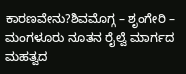ಕಾರಣವೇನು?ಶಿವಮೊಗ್ಗ – ಶೃಂಗೇರಿ – ಮಂಗಳೂರು ನೂತನ ರೈಲ್ವೆ ಮಾರ್ಗದ ಮಹತ್ವದ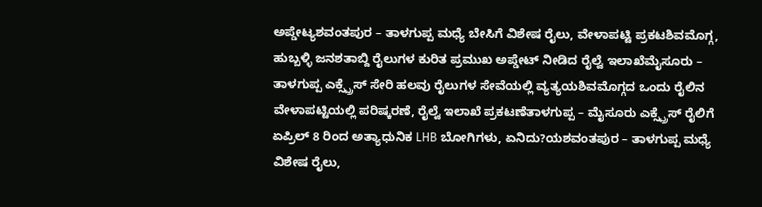ಅಪ್ಡೇಟ್ಯಶವಂತಪುರ – ತಾಳಗುಪ್ಪ ಮಧ್ಯೆ ಬೇಸಿಗೆ ವಿಶೇಷ ರೈಲು, ವೇಳಾಪಟ್ಟಿ ಪ್ರಕಟಶಿವಮೊಗ್ಗ, ಹುಬ್ಬಳ್ಳಿ ಜನಶತಾಬ್ದಿ ರೈಲುಗಳ ಕುರಿತ ಪ್ರಮುಖ ಅಪ್ಡೇಟ್ ನೀಡಿದ ರೈಲ್ವೆ ಇಲಾಖೆಮೈಸೂರು – ತಾಳಗುಪ್ಪ ಎಕ್ಸ್ಪ್ರೆಸ್ ಸೇರಿ ಹಲವು ರೈಲುಗಳ ಸೇವೆಯಲ್ಲಿ ವ್ಯತ್ಯಯಶಿವಮೊಗ್ಗದ ಒಂದು ರೈಲಿನ ವೇಳಾಪಟ್ಟಿಯಲ್ಲಿ ಪರಿಷ್ಕರಣೆ, ರೈಲ್ವೆ ಇಲಾಖೆ ಪ್ರಕಟಣೆತಾಳಗುಪ್ಪ – ಮೈಸೂರು ಎಕ್ಸ್ಪ್ರೆಸ್ ರೈಲಿಗೆ ಏಪ್ರಿಲ್ 8 ರಿಂದ ಅತ್ಯಾಧುನಿಕ LHB ಬೋಗಿಗಳು, ಏನಿದು?ಯಶವಂತಪುರ – ತಾಳಗುಪ್ಪ ಮಧ್ಯೆ ವಿಶೇಷ ರೈಲು,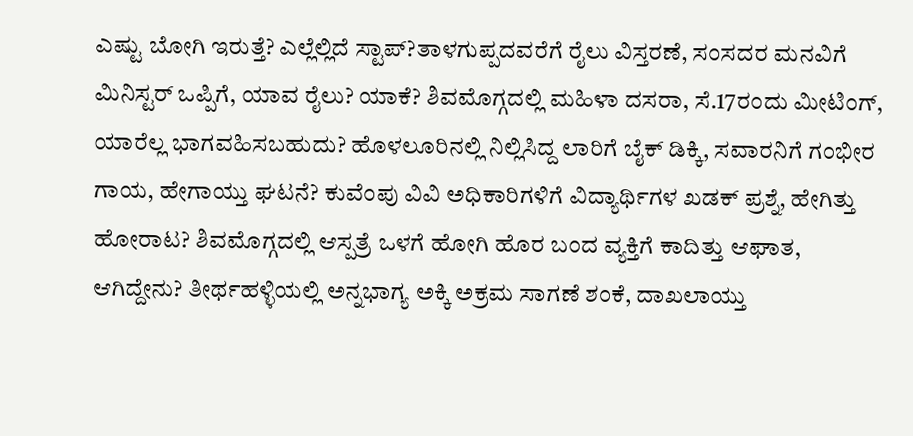ಎಷ್ಟು ಬೋಗಿ ಇರುತ್ತೆ? ಎಲ್ಲೆಲ್ಲಿದೆ ಸ್ಟಾಪ್?ತಾಳಗುಪ್ಪದವರೆಗೆ ರೈಲು ವಿಸ್ತರಣೆ, ಸಂಸದರ ಮನವಿಗೆ ಮಿನಿಸ್ಟರ್ ಒಪ್ಪಿಗೆ, ಯಾವ ರೈಲು? ಯಾಕೆ? ಶಿವಮೊಗ್ಗದಲ್ಲಿ ಮಹಿಳಾ ದಸರಾ, ಸೆ.17ರಂದು ಮೀಟಿಂಗ್, ಯಾರೆಲ್ಲ ಭಾಗವಹಿಸಬಹುದು? ಹೊಳಲೂರಿನಲ್ಲಿ ನಿಲ್ಲಿಸಿದ್ದ ಲಾರಿಗೆ ಬೈಕ್ ಡಿಕ್ಕಿ, ಸವಾರನಿಗೆ ಗಂಭೀರ ಗಾಯ, ಹೇಗಾಯ್ತು ಘಟನೆ? ಕುವೆಂಪು ವಿವಿ ಅಧಿಕಾರಿಗಳಿಗೆ ವಿದ್ಯಾರ್ಥಿಗಳ ಖಡಕ್ ಪ್ರಶ್ನೆ, ಹೇಗಿತ್ತು ಹೋರಾಟ? ಶಿವಮೊಗ್ಗದಲ್ಲಿ ಆಸ್ಪತ್ರೆ ಒಳಗೆ ಹೋಗಿ ಹೊರ ಬಂದ ವ್ಯಕ್ತಿಗೆ ಕಾದಿತ್ತು ಆಘಾತ, ಆಗಿದ್ದೇನು? ತೀರ್ಥಹಳ್ಳಿಯಲ್ಲಿ ಅನ್ನಭಾಗ್ಯ ಅಕ್ಕಿ ಅಕ್ರಮ ಸಾಗಣೆ ಶಂಕೆ, ದಾಖಲಾಯ್ತು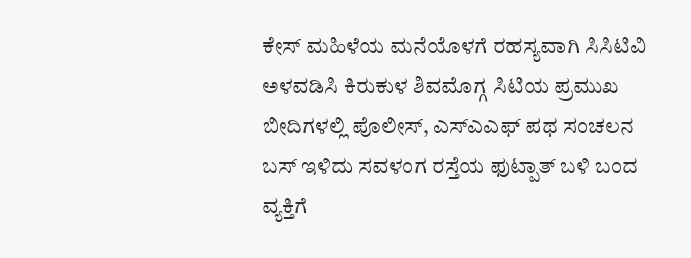ಕೇಸ್ ಮಹಿಳೆಯ ಮನೆಯೊಳಗೆ ರಹಸ್ಯವಾಗಿ ಸಿಸಿಟಿವಿ ಅಳವಡಿಸಿ ಕಿರುಕುಳ ಶಿವಮೊಗ್ಗ ಸಿಟಿಯ ಪ್ರಮುಖ ಬೀದಿಗಳಲ್ಲಿ ಪೊಲೀಸ್, ಎಸ್ಎಎಫ್ ಪಥ ಸಂಚಲನ ಬಸ್ ಇಳಿದು ಸವಳಂಗ ರಸ್ತೆಯ ಫುಟ್ಪಾತ್ ಬಳಿ ಬಂದ ವ್ಯಕ್ತಿಗೆ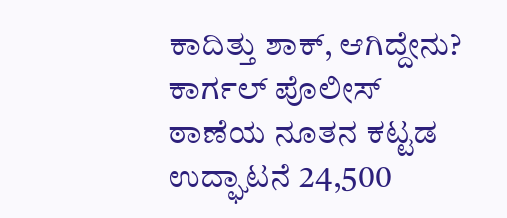ಕಾದಿತ್ತು ಶಾಕ್, ಆಗಿದ್ದೇನು? ಕಾರ್ಗಲ್ ಪೊಲೀಸ್ ಠಾಣೆಯ ನೂತನ ಕಟ್ಟಡ ಉದ್ಘಾಟನೆ 24,500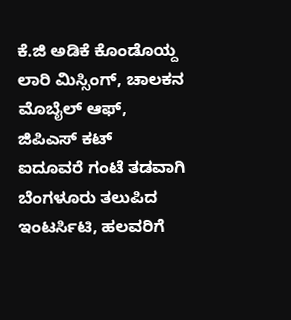ಕೆ.ಜಿ ಅಡಿಕೆ ಕೊಂಡೊಯ್ದ ಲಾರಿ ಮಿಸ್ಸಿಂಗ್, ಚಾಲಕನ ಮೊಬೈಲ್ ಆಫ್, ಜಿಪಿಎಸ್ ಕಟ್
ಐದೂವರೆ ಗಂಟೆ ತಡವಾಗಿ ಬೆಂಗಳೂರು ತಲುಪಿದ ಇಂಟರ್ಸಿಟಿ, ಹಲವರಿಗೆ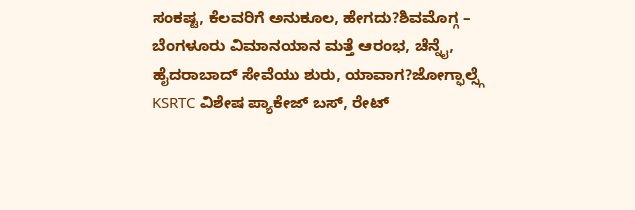ಸಂಕಷ್ಟ, ಕೆಲವರಿಗೆ ಅನುಕೂಲ, ಹೇಗದು?ಶಿವಮೊಗ್ಗ – ಬೆಂಗಳೂರು ವಿಮಾನಯಾನ ಮತ್ತೆ ಆರಂಭ, ಚೆನ್ನೈ, ಹೈದರಾಬಾದ್ ಸೇವೆಯು ಶುರು, ಯಾವಾಗ?ಜೋಗ್ಫಾಲ್ಸ್ಗೆ KSRTC ವಿಶೇಷ ಪ್ಯಾಕೇಜ್ ಬಸ್, ರೇಟ್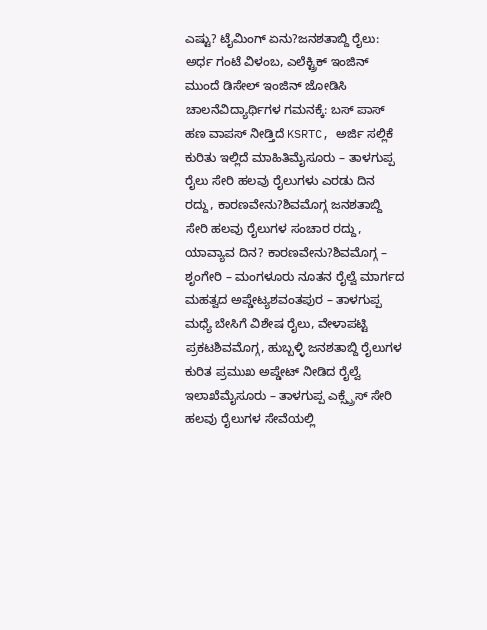ಎಷ್ಟು? ಟೈಮಿಂಗ್ ಏನು?ಜನಶತಾಬ್ದಿ ರೈಲು: ಅರ್ಧ ಗಂಟೆ ವಿಳಂಬ, ಎಲೆಕ್ಟ್ರಿಕ್ ಇಂಜಿನ್ ಮುಂದೆ ಡಿಸೇಲ್ ಇಂಜಿನ್ ಜೋಡಿಸಿ ಚಾಲನೆವಿದ್ಯಾರ್ಥಿಗಳ ಗಮನಕ್ಕೆ: ಬಸ್ ಪಾಸ್ ಹಣ ವಾಪಸ್ ನೀಡ್ತಿದೆ KSRTC, ಅರ್ಜಿ ಸಲ್ಲಿಕೆ ಕುರಿತು ಇಲ್ಲಿದೆ ಮಾಹಿತಿಮೈಸೂರು – ತಾಳಗುಪ್ಪ ರೈಲು ಸೇರಿ ಹಲವು ರೈಲುಗಳು ಎರಡು ದಿನ ರದ್ದು, ಕಾರಣವೇನು?ಶಿವಮೊಗ್ಗ ಜನಶತಾಬ್ದಿ ಸೇರಿ ಹಲವು ರೈಲುಗಳ ಸಂಚಾರ ರದ್ದು, ಯಾವ್ಯಾವ ದಿನ? ಕಾರಣವೇನು?ಶಿವಮೊಗ್ಗ – ಶೃಂಗೇರಿ – ಮಂಗಳೂರು ನೂತನ ರೈಲ್ವೆ ಮಾರ್ಗದ ಮಹತ್ವದ ಅಪ್ಡೇಟ್ಯಶವಂತಪುರ – ತಾಳಗುಪ್ಪ ಮಧ್ಯೆ ಬೇಸಿಗೆ ವಿಶೇಷ ರೈಲು, ವೇಳಾಪಟ್ಟಿ ಪ್ರಕಟಶಿವಮೊಗ್ಗ, ಹುಬ್ಬಳ್ಳಿ ಜನಶತಾಬ್ದಿ ರೈಲುಗಳ ಕುರಿತ ಪ್ರಮುಖ ಅಪ್ಡೇಟ್ ನೀಡಿದ ರೈಲ್ವೆ ಇಲಾಖೆಮೈಸೂರು – ತಾಳಗುಪ್ಪ ಎಕ್ಸ್ಪ್ರೆಸ್ ಸೇರಿ ಹಲವು ರೈಲುಗಳ ಸೇವೆಯಲ್ಲಿ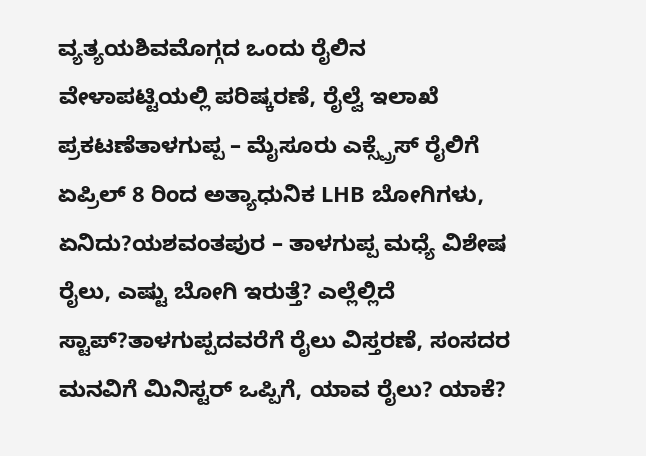ವ್ಯತ್ಯಯಶಿವಮೊಗ್ಗದ ಒಂದು ರೈಲಿನ ವೇಳಾಪಟ್ಟಿಯಲ್ಲಿ ಪರಿಷ್ಕರಣೆ, ರೈಲ್ವೆ ಇಲಾಖೆ ಪ್ರಕಟಣೆತಾಳಗುಪ್ಪ – ಮೈಸೂರು ಎಕ್ಸ್ಪ್ರೆಸ್ ರೈಲಿಗೆ ಏಪ್ರಿಲ್ 8 ರಿಂದ ಅತ್ಯಾಧುನಿಕ LHB ಬೋಗಿಗಳು, ಏನಿದು?ಯಶವಂತಪುರ – ತಾಳಗುಪ್ಪ ಮಧ್ಯೆ ವಿಶೇಷ ರೈಲು, ಎಷ್ಟು ಬೋಗಿ ಇರುತ್ತೆ? ಎಲ್ಲೆಲ್ಲಿದೆ ಸ್ಟಾಪ್?ತಾಳಗುಪ್ಪದವರೆಗೆ ರೈಲು ವಿಸ್ತರಣೆ, ಸಂಸದರ ಮನವಿಗೆ ಮಿನಿಸ್ಟರ್ ಒಪ್ಪಿಗೆ, ಯಾವ ರೈಲು? ಯಾಕೆ?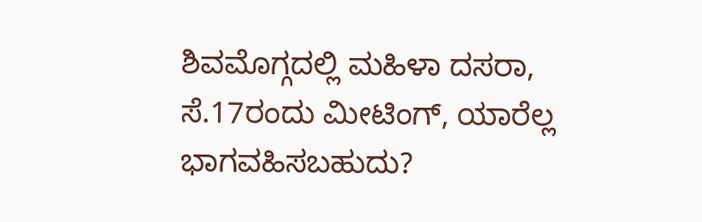ಶಿವಮೊಗ್ಗದಲ್ಲಿ ಮಹಿಳಾ ದಸರಾ, ಸೆ.17ರಂದು ಮೀಟಿಂಗ್, ಯಾರೆಲ್ಲ ಭಾಗವಹಿಸಬಹುದು?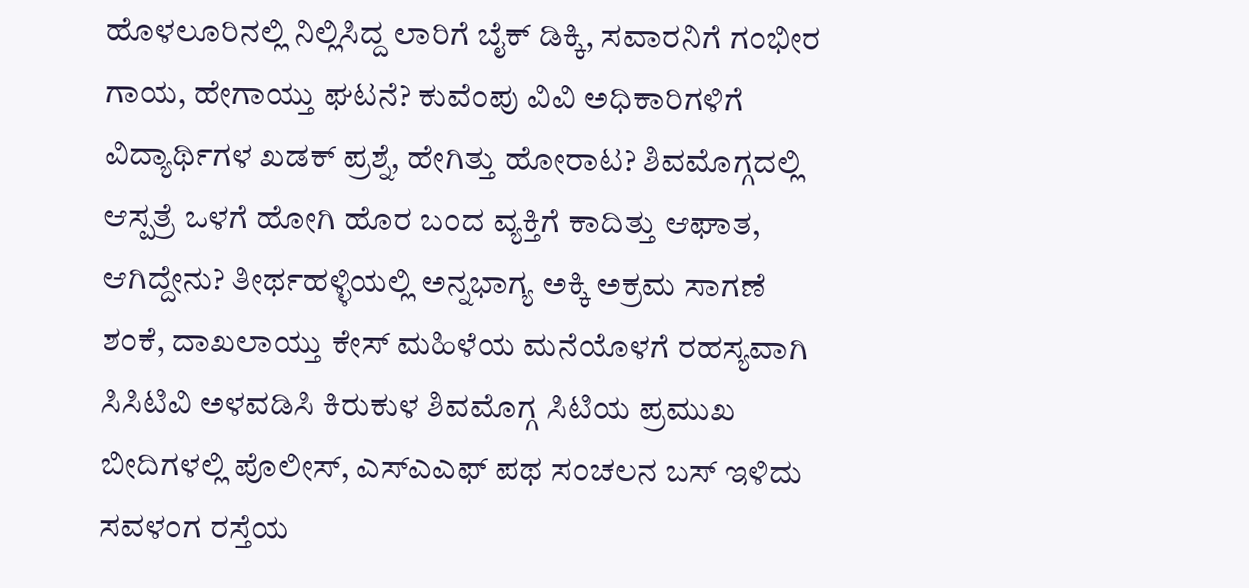ಹೊಳಲೂರಿನಲ್ಲಿ ನಿಲ್ಲಿಸಿದ್ದ ಲಾರಿಗೆ ಬೈಕ್ ಡಿಕ್ಕಿ, ಸವಾರನಿಗೆ ಗಂಭೀರ ಗಾಯ, ಹೇಗಾಯ್ತು ಘಟನೆ? ಕುವೆಂಪು ವಿವಿ ಅಧಿಕಾರಿಗಳಿಗೆ ವಿದ್ಯಾರ್ಥಿಗಳ ಖಡಕ್ ಪ್ರಶ್ನೆ, ಹೇಗಿತ್ತು ಹೋರಾಟ? ಶಿವಮೊಗ್ಗದಲ್ಲಿ ಆಸ್ಪತ್ರೆ ಒಳಗೆ ಹೋಗಿ ಹೊರ ಬಂದ ವ್ಯಕ್ತಿಗೆ ಕಾದಿತ್ತು ಆಘಾತ, ಆಗಿದ್ದೇನು? ತೀರ್ಥಹಳ್ಳಿಯಲ್ಲಿ ಅನ್ನಭಾಗ್ಯ ಅಕ್ಕಿ ಅಕ್ರಮ ಸಾಗಣೆ ಶಂಕೆ, ದಾಖಲಾಯ್ತು ಕೇಸ್ ಮಹಿಳೆಯ ಮನೆಯೊಳಗೆ ರಹಸ್ಯವಾಗಿ ಸಿಸಿಟಿವಿ ಅಳವಡಿಸಿ ಕಿರುಕುಳ ಶಿವಮೊಗ್ಗ ಸಿಟಿಯ ಪ್ರಮುಖ ಬೀದಿಗಳಲ್ಲಿ ಪೊಲೀಸ್, ಎಸ್ಎಎಫ್ ಪಥ ಸಂಚಲನ ಬಸ್ ಇಳಿದು ಸವಳಂಗ ರಸ್ತೆಯ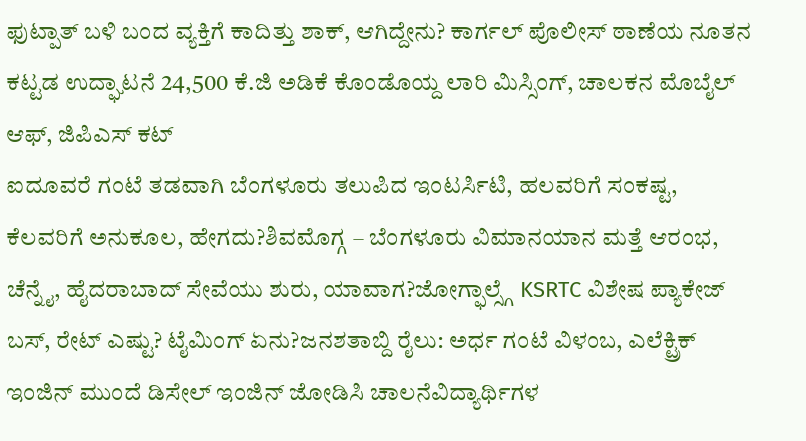ಫುಟ್ಪಾತ್ ಬಳಿ ಬಂದ ವ್ಯಕ್ತಿಗೆ ಕಾದಿತ್ತು ಶಾಕ್, ಆಗಿದ್ದೇನು? ಕಾರ್ಗಲ್ ಪೊಲೀಸ್ ಠಾಣೆಯ ನೂತನ ಕಟ್ಟಡ ಉದ್ಘಾಟನೆ 24,500 ಕೆ.ಜಿ ಅಡಿಕೆ ಕೊಂಡೊಯ್ದ ಲಾರಿ ಮಿಸ್ಸಿಂಗ್, ಚಾಲಕನ ಮೊಬೈಲ್ ಆಫ್, ಜಿಪಿಎಸ್ ಕಟ್
ಐದೂವರೆ ಗಂಟೆ ತಡವಾಗಿ ಬೆಂಗಳೂರು ತಲುಪಿದ ಇಂಟರ್ಸಿಟಿ, ಹಲವರಿಗೆ ಸಂಕಷ್ಟ, ಕೆಲವರಿಗೆ ಅನುಕೂಲ, ಹೇಗದು?ಶಿವಮೊಗ್ಗ – ಬೆಂಗಳೂರು ವಿಮಾನಯಾನ ಮತ್ತೆ ಆರಂಭ, ಚೆನ್ನೈ, ಹೈದರಾಬಾದ್ ಸೇವೆಯು ಶುರು, ಯಾವಾಗ?ಜೋಗ್ಫಾಲ್ಸ್ಗೆ KSRTC ವಿಶೇಷ ಪ್ಯಾಕೇಜ್ ಬಸ್, ರೇಟ್ ಎಷ್ಟು? ಟೈಮಿಂಗ್ ಏನು?ಜನಶತಾಬ್ದಿ ರೈಲು: ಅರ್ಧ ಗಂಟೆ ವಿಳಂಬ, ಎಲೆಕ್ಟ್ರಿಕ್ ಇಂಜಿನ್ ಮುಂದೆ ಡಿಸೇಲ್ ಇಂಜಿನ್ ಜೋಡಿಸಿ ಚಾಲನೆವಿದ್ಯಾರ್ಥಿಗಳ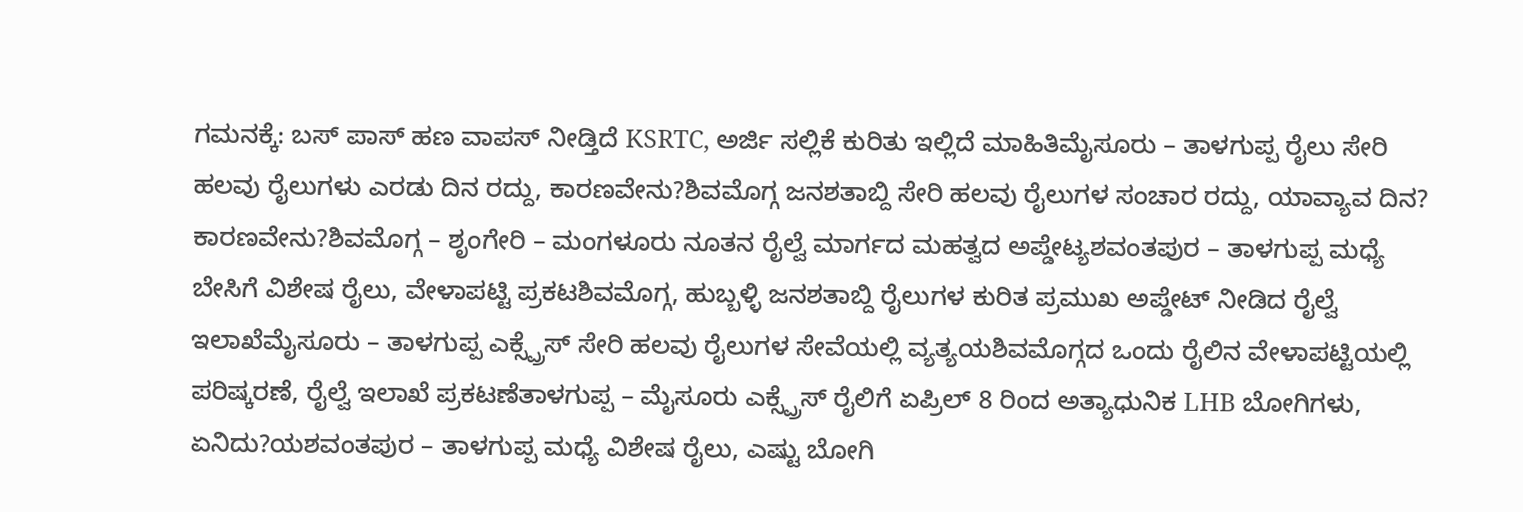ಗಮನಕ್ಕೆ: ಬಸ್ ಪಾಸ್ ಹಣ ವಾಪಸ್ ನೀಡ್ತಿದೆ KSRTC, ಅರ್ಜಿ ಸಲ್ಲಿಕೆ ಕುರಿತು ಇಲ್ಲಿದೆ ಮಾಹಿತಿಮೈಸೂರು – ತಾಳಗುಪ್ಪ ರೈಲು ಸೇರಿ ಹಲವು ರೈಲುಗಳು ಎರಡು ದಿನ ರದ್ದು, ಕಾರಣವೇನು?ಶಿವಮೊಗ್ಗ ಜನಶತಾಬ್ದಿ ಸೇರಿ ಹಲವು ರೈಲುಗಳ ಸಂಚಾರ ರದ್ದು, ಯಾವ್ಯಾವ ದಿನ? ಕಾರಣವೇನು?ಶಿವಮೊಗ್ಗ – ಶೃಂಗೇರಿ – ಮಂಗಳೂರು ನೂತನ ರೈಲ್ವೆ ಮಾರ್ಗದ ಮಹತ್ವದ ಅಪ್ಡೇಟ್ಯಶವಂತಪುರ – ತಾಳಗುಪ್ಪ ಮಧ್ಯೆ ಬೇಸಿಗೆ ವಿಶೇಷ ರೈಲು, ವೇಳಾಪಟ್ಟಿ ಪ್ರಕಟಶಿವಮೊಗ್ಗ, ಹುಬ್ಬಳ್ಳಿ ಜನಶತಾಬ್ದಿ ರೈಲುಗಳ ಕುರಿತ ಪ್ರಮುಖ ಅಪ್ಡೇಟ್ ನೀಡಿದ ರೈಲ್ವೆ ಇಲಾಖೆಮೈಸೂರು – ತಾಳಗುಪ್ಪ ಎಕ್ಸ್ಪ್ರೆಸ್ ಸೇರಿ ಹಲವು ರೈಲುಗಳ ಸೇವೆಯಲ್ಲಿ ವ್ಯತ್ಯಯಶಿವಮೊಗ್ಗದ ಒಂದು ರೈಲಿನ ವೇಳಾಪಟ್ಟಿಯಲ್ಲಿ ಪರಿಷ್ಕರಣೆ, ರೈಲ್ವೆ ಇಲಾಖೆ ಪ್ರಕಟಣೆತಾಳಗುಪ್ಪ – ಮೈಸೂರು ಎಕ್ಸ್ಪ್ರೆಸ್ ರೈಲಿಗೆ ಏಪ್ರಿಲ್ 8 ರಿಂದ ಅತ್ಯಾಧುನಿಕ LHB ಬೋಗಿಗಳು, ಏನಿದು?ಯಶವಂತಪುರ – ತಾಳಗುಪ್ಪ ಮಧ್ಯೆ ವಿಶೇಷ ರೈಲು, ಎಷ್ಟು ಬೋಗಿ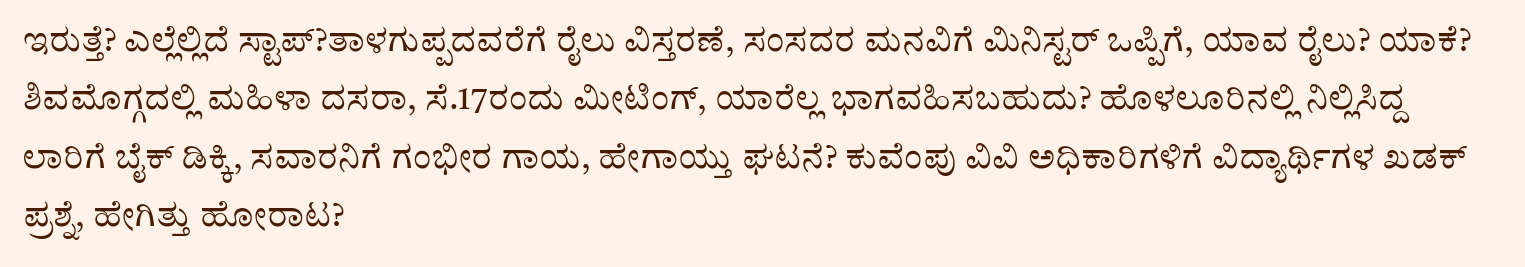ಇರುತ್ತೆ? ಎಲ್ಲೆಲ್ಲಿದೆ ಸ್ಟಾಪ್?ತಾಳಗುಪ್ಪದವರೆಗೆ ರೈಲು ವಿಸ್ತರಣೆ, ಸಂಸದರ ಮನವಿಗೆ ಮಿನಿಸ್ಟರ್ ಒಪ್ಪಿಗೆ, ಯಾವ ರೈಲು? ಯಾಕೆ? ಶಿವಮೊಗ್ಗದಲ್ಲಿ ಮಹಿಳಾ ದಸರಾ, ಸೆ.17ರಂದು ಮೀಟಿಂಗ್, ಯಾರೆಲ್ಲ ಭಾಗವಹಿಸಬಹುದು? ಹೊಳಲೂರಿನಲ್ಲಿ ನಿಲ್ಲಿಸಿದ್ದ ಲಾರಿಗೆ ಬೈಕ್ ಡಿಕ್ಕಿ, ಸವಾರನಿಗೆ ಗಂಭೀರ ಗಾಯ, ಹೇಗಾಯ್ತು ಘಟನೆ? ಕುವೆಂಪು ವಿವಿ ಅಧಿಕಾರಿಗಳಿಗೆ ವಿದ್ಯಾರ್ಥಿಗಳ ಖಡಕ್ ಪ್ರಶ್ನೆ, ಹೇಗಿತ್ತು ಹೋರಾಟ?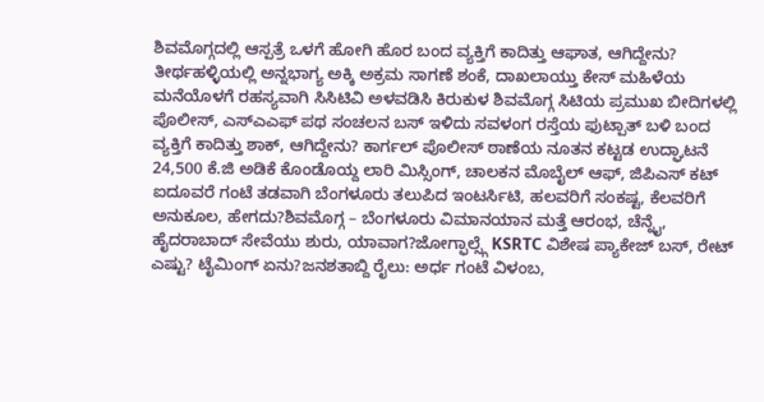ಶಿವಮೊಗ್ಗದಲ್ಲಿ ಆಸ್ಪತ್ರೆ ಒಳಗೆ ಹೋಗಿ ಹೊರ ಬಂದ ವ್ಯಕ್ತಿಗೆ ಕಾದಿತ್ತು ಆಘಾತ, ಆಗಿದ್ದೇನು? ತೀರ್ಥಹಳ್ಳಿಯಲ್ಲಿ ಅನ್ನಭಾಗ್ಯ ಅಕ್ಕಿ ಅಕ್ರಮ ಸಾಗಣೆ ಶಂಕೆ, ದಾಖಲಾಯ್ತು ಕೇಸ್ ಮಹಿಳೆಯ ಮನೆಯೊಳಗೆ ರಹಸ್ಯವಾಗಿ ಸಿಸಿಟಿವಿ ಅಳವಡಿಸಿ ಕಿರುಕುಳ ಶಿವಮೊಗ್ಗ ಸಿಟಿಯ ಪ್ರಮುಖ ಬೀದಿಗಳಲ್ಲಿ ಪೊಲೀಸ್, ಎಸ್ಎಎಫ್ ಪಥ ಸಂಚಲನ ಬಸ್ ಇಳಿದು ಸವಳಂಗ ರಸ್ತೆಯ ಫುಟ್ಪಾತ್ ಬಳಿ ಬಂದ ವ್ಯಕ್ತಿಗೆ ಕಾದಿತ್ತು ಶಾಕ್, ಆಗಿದ್ದೇನು? ಕಾರ್ಗಲ್ ಪೊಲೀಸ್ ಠಾಣೆಯ ನೂತನ ಕಟ್ಟಡ ಉದ್ಘಾಟನೆ 24,500 ಕೆ.ಜಿ ಅಡಿಕೆ ಕೊಂಡೊಯ್ದ ಲಾರಿ ಮಿಸ್ಸಿಂಗ್, ಚಾಲಕನ ಮೊಬೈಲ್ ಆಫ್, ಜಿಪಿಎಸ್ ಕಟ್
ಐದೂವರೆ ಗಂಟೆ ತಡವಾಗಿ ಬೆಂಗಳೂರು ತಲುಪಿದ ಇಂಟರ್ಸಿಟಿ, ಹಲವರಿಗೆ ಸಂಕಷ್ಟ, ಕೆಲವರಿಗೆ ಅನುಕೂಲ, ಹೇಗದು?ಶಿವಮೊಗ್ಗ – ಬೆಂಗಳೂರು ವಿಮಾನಯಾನ ಮತ್ತೆ ಆರಂಭ, ಚೆನ್ನೈ, ಹೈದರಾಬಾದ್ ಸೇವೆಯು ಶುರು, ಯಾವಾಗ?ಜೋಗ್ಫಾಲ್ಸ್ಗೆ KSRTC ವಿಶೇಷ ಪ್ಯಾಕೇಜ್ ಬಸ್, ರೇಟ್ ಎಷ್ಟು? ಟೈಮಿಂಗ್ ಏನು?ಜನಶತಾಬ್ದಿ ರೈಲು: ಅರ್ಧ ಗಂಟೆ ವಿಳಂಬ,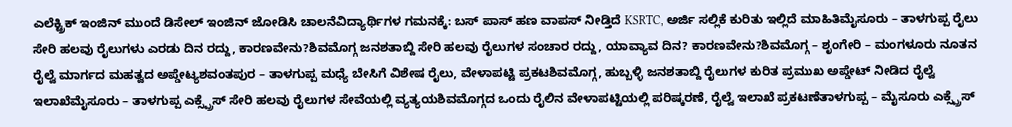ಎಲೆಕ್ಟ್ರಿಕ್ ಇಂಜಿನ್ ಮುಂದೆ ಡಿಸೇಲ್ ಇಂಜಿನ್ ಜೋಡಿಸಿ ಚಾಲನೆವಿದ್ಯಾರ್ಥಿಗಳ ಗಮನಕ್ಕೆ: ಬಸ್ ಪಾಸ್ ಹಣ ವಾಪಸ್ ನೀಡ್ತಿದೆ KSRTC, ಅರ್ಜಿ ಸಲ್ಲಿಕೆ ಕುರಿತು ಇಲ್ಲಿದೆ ಮಾಹಿತಿಮೈಸೂರು – ತಾಳಗುಪ್ಪ ರೈಲು ಸೇರಿ ಹಲವು ರೈಲುಗಳು ಎರಡು ದಿನ ರದ್ದು, ಕಾರಣವೇನು?ಶಿವಮೊಗ್ಗ ಜನಶತಾಬ್ದಿ ಸೇರಿ ಹಲವು ರೈಲುಗಳ ಸಂಚಾರ ರದ್ದು, ಯಾವ್ಯಾವ ದಿನ? ಕಾರಣವೇನು?ಶಿವಮೊಗ್ಗ – ಶೃಂಗೇರಿ – ಮಂಗಳೂರು ನೂತನ ರೈಲ್ವೆ ಮಾರ್ಗದ ಮಹತ್ವದ ಅಪ್ಡೇಟ್ಯಶವಂತಪುರ – ತಾಳಗುಪ್ಪ ಮಧ್ಯೆ ಬೇಸಿಗೆ ವಿಶೇಷ ರೈಲು, ವೇಳಾಪಟ್ಟಿ ಪ್ರಕಟಶಿವಮೊಗ್ಗ, ಹುಬ್ಬಳ್ಳಿ ಜನಶತಾಬ್ದಿ ರೈಲುಗಳ ಕುರಿತ ಪ್ರಮುಖ ಅಪ್ಡೇಟ್ ನೀಡಿದ ರೈಲ್ವೆ ಇಲಾಖೆಮೈಸೂರು – ತಾಳಗುಪ್ಪ ಎಕ್ಸ್ಪ್ರೆಸ್ ಸೇರಿ ಹಲವು ರೈಲುಗಳ ಸೇವೆಯಲ್ಲಿ ವ್ಯತ್ಯಯಶಿವಮೊಗ್ಗದ ಒಂದು ರೈಲಿನ ವೇಳಾಪಟ್ಟಿಯಲ್ಲಿ ಪರಿಷ್ಕರಣೆ, ರೈಲ್ವೆ ಇಲಾಖೆ ಪ್ರಕಟಣೆತಾಳಗುಪ್ಪ – ಮೈಸೂರು ಎಕ್ಸ್ಪ್ರೆಸ್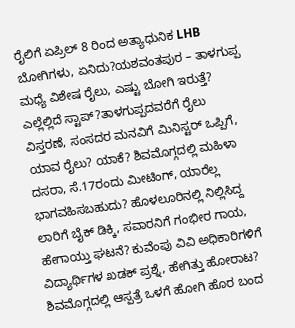ರೈಲಿಗೆ ಏಪ್ರಿಲ್ 8 ರಿಂದ ಅತ್ಯಾಧುನಿಕ LHB ಬೋಗಿಗಳು, ಏನಿದು?ಯಶವಂತಪುರ – ತಾಳಗುಪ್ಪ ಮಧ್ಯೆ ವಿಶೇಷ ರೈಲು, ಎಷ್ಟು ಬೋಗಿ ಇರುತ್ತೆ? ಎಲ್ಲೆಲ್ಲಿದೆ ಸ್ಟಾಪ್?ತಾಳಗುಪ್ಪದವರೆಗೆ ರೈಲು ವಿಸ್ತರಣೆ, ಸಂಸದರ ಮನವಿಗೆ ಮಿನಿಸ್ಟರ್ ಒಪ್ಪಿಗೆ, ಯಾವ ರೈಲು? ಯಾಕೆ? ಶಿವಮೊಗ್ಗದಲ್ಲಿ ಮಹಿಳಾ ದಸರಾ, ಸೆ.17ರಂದು ಮೀಟಿಂಗ್, ಯಾರೆಲ್ಲ ಭಾಗವಹಿಸಬಹುದು? ಹೊಳಲೂರಿನಲ್ಲಿ ನಿಲ್ಲಿಸಿದ್ದ ಲಾರಿಗೆ ಬೈಕ್ ಡಿಕ್ಕಿ, ಸವಾರನಿಗೆ ಗಂಭೀರ ಗಾಯ, ಹೇಗಾಯ್ತು ಘಟನೆ? ಕುವೆಂಪು ವಿವಿ ಅಧಿಕಾರಿಗಳಿಗೆ ವಿದ್ಯಾರ್ಥಿಗಳ ಖಡಕ್ ಪ್ರಶ್ನೆ, ಹೇಗಿತ್ತು ಹೋರಾಟ? ಶಿವಮೊಗ್ಗದಲ್ಲಿ ಆಸ್ಪತ್ರೆ ಒಳಗೆ ಹೋಗಿ ಹೊರ ಬಂದ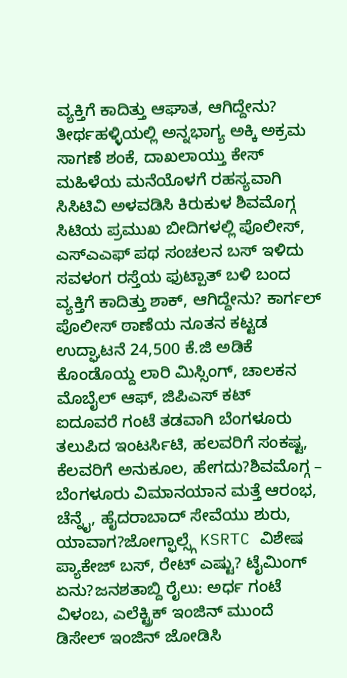ವ್ಯಕ್ತಿಗೆ ಕಾದಿತ್ತು ಆಘಾತ, ಆಗಿದ್ದೇನು? ತೀರ್ಥಹಳ್ಳಿಯಲ್ಲಿ ಅನ್ನಭಾಗ್ಯ ಅಕ್ಕಿ ಅಕ್ರಮ ಸಾಗಣೆ ಶಂಕೆ, ದಾಖಲಾಯ್ತು ಕೇಸ್ ಮಹಿಳೆಯ ಮನೆಯೊಳಗೆ ರಹಸ್ಯವಾಗಿ ಸಿಸಿಟಿವಿ ಅಳವಡಿಸಿ ಕಿರುಕುಳ ಶಿವಮೊಗ್ಗ ಸಿಟಿಯ ಪ್ರಮುಖ ಬೀದಿಗಳಲ್ಲಿ ಪೊಲೀಸ್, ಎಸ್ಎಎಫ್ ಪಥ ಸಂಚಲನ ಬಸ್ ಇಳಿದು ಸವಳಂಗ ರಸ್ತೆಯ ಫುಟ್ಪಾತ್ ಬಳಿ ಬಂದ ವ್ಯಕ್ತಿಗೆ ಕಾದಿತ್ತು ಶಾಕ್, ಆಗಿದ್ದೇನು? ಕಾರ್ಗಲ್ ಪೊಲೀಸ್ ಠಾಣೆಯ ನೂತನ ಕಟ್ಟಡ ಉದ್ಘಾಟನೆ 24,500 ಕೆ.ಜಿ ಅಡಿಕೆ ಕೊಂಡೊಯ್ದ ಲಾರಿ ಮಿಸ್ಸಿಂಗ್, ಚಾಲಕನ ಮೊಬೈಲ್ ಆಫ್, ಜಿಪಿಎಸ್ ಕಟ್
ಐದೂವರೆ ಗಂಟೆ ತಡವಾಗಿ ಬೆಂಗಳೂರು ತಲುಪಿದ ಇಂಟರ್ಸಿಟಿ, ಹಲವರಿಗೆ ಸಂಕಷ್ಟ, ಕೆಲವರಿಗೆ ಅನುಕೂಲ, ಹೇಗದು?ಶಿವಮೊಗ್ಗ – ಬೆಂಗಳೂರು ವಿಮಾನಯಾನ ಮತ್ತೆ ಆರಂಭ, ಚೆನ್ನೈ, ಹೈದರಾಬಾದ್ ಸೇವೆಯು ಶುರು, ಯಾವಾಗ?ಜೋಗ್ಫಾಲ್ಸ್ಗೆ KSRTC ವಿಶೇಷ ಪ್ಯಾಕೇಜ್ ಬಸ್, ರೇಟ್ ಎಷ್ಟು? ಟೈಮಿಂಗ್ ಏನು?ಜನಶತಾಬ್ದಿ ರೈಲು: ಅರ್ಧ ಗಂಟೆ ವಿಳಂಬ, ಎಲೆಕ್ಟ್ರಿಕ್ ಇಂಜಿನ್ ಮುಂದೆ ಡಿಸೇಲ್ ಇಂಜಿನ್ ಜೋಡಿಸಿ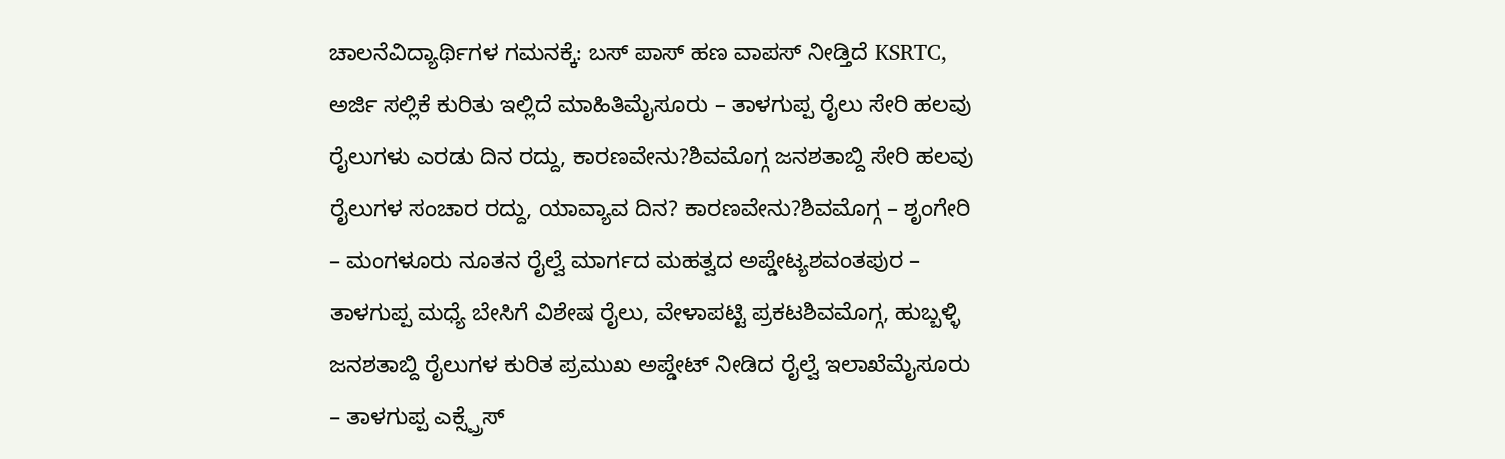ಚಾಲನೆವಿದ್ಯಾರ್ಥಿಗಳ ಗಮನಕ್ಕೆ: ಬಸ್ ಪಾಸ್ ಹಣ ವಾಪಸ್ ನೀಡ್ತಿದೆ KSRTC, ಅರ್ಜಿ ಸಲ್ಲಿಕೆ ಕುರಿತು ಇಲ್ಲಿದೆ ಮಾಹಿತಿಮೈಸೂರು – ತಾಳಗುಪ್ಪ ರೈಲು ಸೇರಿ ಹಲವು ರೈಲುಗಳು ಎರಡು ದಿನ ರದ್ದು, ಕಾರಣವೇನು?ಶಿವಮೊಗ್ಗ ಜನಶತಾಬ್ದಿ ಸೇರಿ ಹಲವು ರೈಲುಗಳ ಸಂಚಾರ ರದ್ದು, ಯಾವ್ಯಾವ ದಿನ? ಕಾರಣವೇನು?ಶಿವಮೊಗ್ಗ – ಶೃಂಗೇರಿ – ಮಂಗಳೂರು ನೂತನ ರೈಲ್ವೆ ಮಾರ್ಗದ ಮಹತ್ವದ ಅಪ್ಡೇಟ್ಯಶವಂತಪುರ – ತಾಳಗುಪ್ಪ ಮಧ್ಯೆ ಬೇಸಿಗೆ ವಿಶೇಷ ರೈಲು, ವೇಳಾಪಟ್ಟಿ ಪ್ರಕಟಶಿವಮೊಗ್ಗ, ಹುಬ್ಬಳ್ಳಿ ಜನಶತಾಬ್ದಿ ರೈಲುಗಳ ಕುರಿತ ಪ್ರಮುಖ ಅಪ್ಡೇಟ್ ನೀಡಿದ ರೈಲ್ವೆ ಇಲಾಖೆಮೈಸೂರು – ತಾಳಗುಪ್ಪ ಎಕ್ಸ್ಪ್ರೆಸ್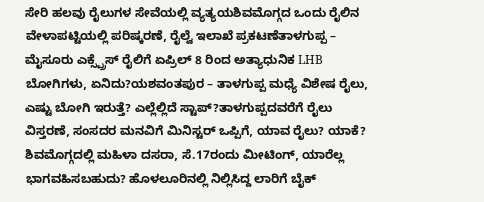ಸೇರಿ ಹಲವು ರೈಲುಗಳ ಸೇವೆಯಲ್ಲಿ ವ್ಯತ್ಯಯಶಿವಮೊಗ್ಗದ ಒಂದು ರೈಲಿನ ವೇಳಾಪಟ್ಟಿಯಲ್ಲಿ ಪರಿಷ್ಕರಣೆ, ರೈಲ್ವೆ ಇಲಾಖೆ ಪ್ರಕಟಣೆತಾಳಗುಪ್ಪ – ಮೈಸೂರು ಎಕ್ಸ್ಪ್ರೆಸ್ ರೈಲಿಗೆ ಏಪ್ರಿಲ್ 8 ರಿಂದ ಅತ್ಯಾಧುನಿಕ LHB ಬೋಗಿಗಳು, ಏನಿದು?ಯಶವಂತಪುರ – ತಾಳಗುಪ್ಪ ಮಧ್ಯೆ ವಿಶೇಷ ರೈಲು, ಎಷ್ಟು ಬೋಗಿ ಇರುತ್ತೆ? ಎಲ್ಲೆಲ್ಲಿದೆ ಸ್ಟಾಪ್?ತಾಳಗುಪ್ಪದವರೆಗೆ ರೈಲು ವಿಸ್ತರಣೆ, ಸಂಸದರ ಮನವಿಗೆ ಮಿನಿಸ್ಟರ್ ಒಪ್ಪಿಗೆ, ಯಾವ ರೈಲು? ಯಾಕೆ? ಶಿವಮೊಗ್ಗದಲ್ಲಿ ಮಹಿಳಾ ದಸರಾ, ಸೆ.17ರಂದು ಮೀಟಿಂಗ್, ಯಾರೆಲ್ಲ ಭಾಗವಹಿಸಬಹುದು? ಹೊಳಲೂರಿನಲ್ಲಿ ನಿಲ್ಲಿಸಿದ್ದ ಲಾರಿಗೆ ಬೈಕ್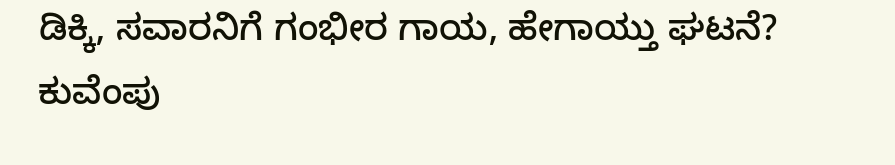ಡಿಕ್ಕಿ, ಸವಾರನಿಗೆ ಗಂಭೀರ ಗಾಯ, ಹೇಗಾಯ್ತು ಘಟನೆ? ಕುವೆಂಪು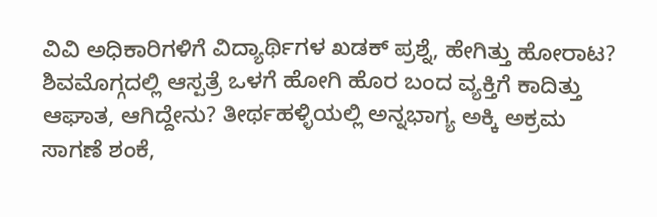ವಿವಿ ಅಧಿಕಾರಿಗಳಿಗೆ ವಿದ್ಯಾರ್ಥಿಗಳ ಖಡಕ್ ಪ್ರಶ್ನೆ, ಹೇಗಿತ್ತು ಹೋರಾಟ? ಶಿವಮೊಗ್ಗದಲ್ಲಿ ಆಸ್ಪತ್ರೆ ಒಳಗೆ ಹೋಗಿ ಹೊರ ಬಂದ ವ್ಯಕ್ತಿಗೆ ಕಾದಿತ್ತು ಆಘಾತ, ಆಗಿದ್ದೇನು? ತೀರ್ಥಹಳ್ಳಿಯಲ್ಲಿ ಅನ್ನಭಾಗ್ಯ ಅಕ್ಕಿ ಅಕ್ರಮ ಸಾಗಣೆ ಶಂಕೆ,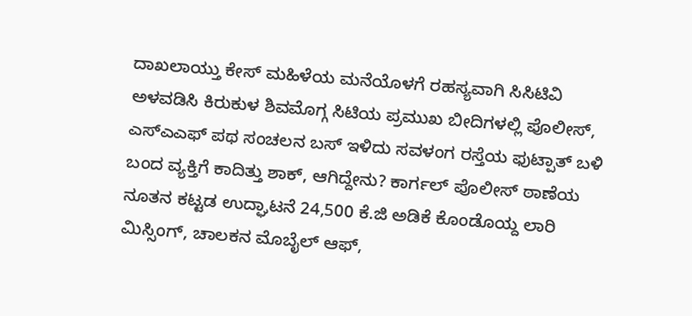ದಾಖಲಾಯ್ತು ಕೇಸ್ ಮಹಿಳೆಯ ಮನೆಯೊಳಗೆ ರಹಸ್ಯವಾಗಿ ಸಿಸಿಟಿವಿ ಅಳವಡಿಸಿ ಕಿರುಕುಳ ಶಿವಮೊಗ್ಗ ಸಿಟಿಯ ಪ್ರಮುಖ ಬೀದಿಗಳಲ್ಲಿ ಪೊಲೀಸ್, ಎಸ್ಎಎಫ್ ಪಥ ಸಂಚಲನ ಬಸ್ ಇಳಿದು ಸವಳಂಗ ರಸ್ತೆಯ ಫುಟ್ಪಾತ್ ಬಳಿ ಬಂದ ವ್ಯಕ್ತಿಗೆ ಕಾದಿತ್ತು ಶಾಕ್, ಆಗಿದ್ದೇನು? ಕಾರ್ಗಲ್ ಪೊಲೀಸ್ ಠಾಣೆಯ ನೂತನ ಕಟ್ಟಡ ಉದ್ಘಾಟನೆ 24,500 ಕೆ.ಜಿ ಅಡಿಕೆ ಕೊಂಡೊಯ್ದ ಲಾರಿ ಮಿಸ್ಸಿಂಗ್, ಚಾಲಕನ ಮೊಬೈಲ್ ಆಫ್,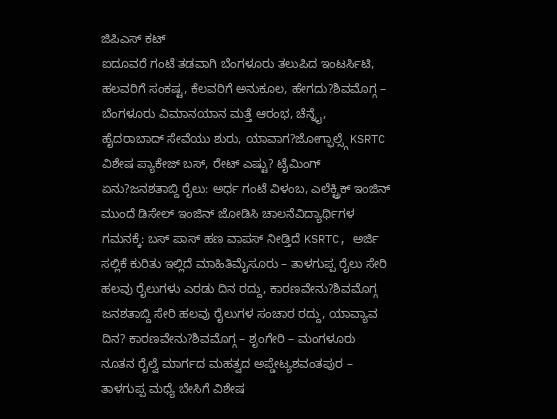ಜಿಪಿಎಸ್ ಕಟ್
ಐದೂವರೆ ಗಂಟೆ ತಡವಾಗಿ ಬೆಂಗಳೂರು ತಲುಪಿದ ಇಂಟರ್ಸಿಟಿ, ಹಲವರಿಗೆ ಸಂಕಷ್ಟ, ಕೆಲವರಿಗೆ ಅನುಕೂಲ, ಹೇಗದು?ಶಿವಮೊಗ್ಗ – ಬೆಂಗಳೂರು ವಿಮಾನಯಾನ ಮತ್ತೆ ಆರಂಭ, ಚೆನ್ನೈ, ಹೈದರಾಬಾದ್ ಸೇವೆಯು ಶುರು, ಯಾವಾಗ?ಜೋಗ್ಫಾಲ್ಸ್ಗೆ KSRTC ವಿಶೇಷ ಪ್ಯಾಕೇಜ್ ಬಸ್, ರೇಟ್ ಎಷ್ಟು? ಟೈಮಿಂಗ್ ಏನು?ಜನಶತಾಬ್ದಿ ರೈಲು: ಅರ್ಧ ಗಂಟೆ ವಿಳಂಬ, ಎಲೆಕ್ಟ್ರಿಕ್ ಇಂಜಿನ್ ಮುಂದೆ ಡಿಸೇಲ್ ಇಂಜಿನ್ ಜೋಡಿಸಿ ಚಾಲನೆವಿದ್ಯಾರ್ಥಿಗಳ ಗಮನಕ್ಕೆ: ಬಸ್ ಪಾಸ್ ಹಣ ವಾಪಸ್ ನೀಡ್ತಿದೆ KSRTC, ಅರ್ಜಿ ಸಲ್ಲಿಕೆ ಕುರಿತು ಇಲ್ಲಿದೆ ಮಾಹಿತಿಮೈಸೂರು – ತಾಳಗುಪ್ಪ ರೈಲು ಸೇರಿ ಹಲವು ರೈಲುಗಳು ಎರಡು ದಿನ ರದ್ದು, ಕಾರಣವೇನು?ಶಿವಮೊಗ್ಗ ಜನಶತಾಬ್ದಿ ಸೇರಿ ಹಲವು ರೈಲುಗಳ ಸಂಚಾರ ರದ್ದು, ಯಾವ್ಯಾವ ದಿನ? ಕಾರಣವೇನು?ಶಿವಮೊಗ್ಗ – ಶೃಂಗೇರಿ – ಮಂಗಳೂರು ನೂತನ ರೈಲ್ವೆ ಮಾರ್ಗದ ಮಹತ್ವದ ಅಪ್ಡೇಟ್ಯಶವಂತಪುರ – ತಾಳಗುಪ್ಪ ಮಧ್ಯೆ ಬೇಸಿಗೆ ವಿಶೇಷ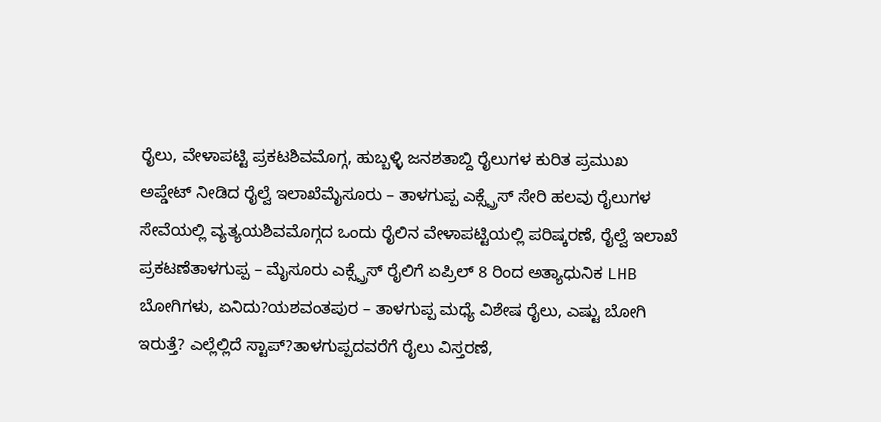ರೈಲು, ವೇಳಾಪಟ್ಟಿ ಪ್ರಕಟಶಿವಮೊಗ್ಗ, ಹುಬ್ಬಳ್ಳಿ ಜನಶತಾಬ್ದಿ ರೈಲುಗಳ ಕುರಿತ ಪ್ರಮುಖ ಅಪ್ಡೇಟ್ ನೀಡಿದ ರೈಲ್ವೆ ಇಲಾಖೆಮೈಸೂರು – ತಾಳಗುಪ್ಪ ಎಕ್ಸ್ಪ್ರೆಸ್ ಸೇರಿ ಹಲವು ರೈಲುಗಳ ಸೇವೆಯಲ್ಲಿ ವ್ಯತ್ಯಯಶಿವಮೊಗ್ಗದ ಒಂದು ರೈಲಿನ ವೇಳಾಪಟ್ಟಿಯಲ್ಲಿ ಪರಿಷ್ಕರಣೆ, ರೈಲ್ವೆ ಇಲಾಖೆ ಪ್ರಕಟಣೆತಾಳಗುಪ್ಪ – ಮೈಸೂರು ಎಕ್ಸ್ಪ್ರೆಸ್ ರೈಲಿಗೆ ಏಪ್ರಿಲ್ 8 ರಿಂದ ಅತ್ಯಾಧುನಿಕ LHB ಬೋಗಿಗಳು, ಏನಿದು?ಯಶವಂತಪುರ – ತಾಳಗುಪ್ಪ ಮಧ್ಯೆ ವಿಶೇಷ ರೈಲು, ಎಷ್ಟು ಬೋಗಿ ಇರುತ್ತೆ? ಎಲ್ಲೆಲ್ಲಿದೆ ಸ್ಟಾಪ್?ತಾಳಗುಪ್ಪದವರೆಗೆ ರೈಲು ವಿಸ್ತರಣೆ,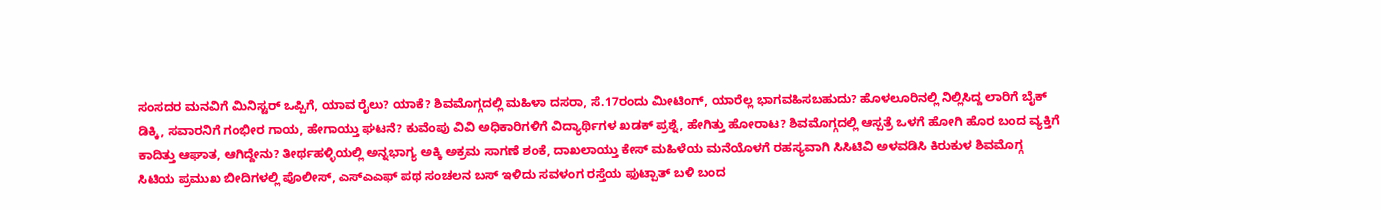ಸಂಸದರ ಮನವಿಗೆ ಮಿನಿಸ್ಟರ್ ಒಪ್ಪಿಗೆ, ಯಾವ ರೈಲು? ಯಾಕೆ? ಶಿವಮೊಗ್ಗದಲ್ಲಿ ಮಹಿಳಾ ದಸರಾ, ಸೆ.17ರಂದು ಮೀಟಿಂಗ್, ಯಾರೆಲ್ಲ ಭಾಗವಹಿಸಬಹುದು? ಹೊಳಲೂರಿನಲ್ಲಿ ನಿಲ್ಲಿಸಿದ್ದ ಲಾರಿಗೆ ಬೈಕ್ ಡಿಕ್ಕಿ, ಸವಾರನಿಗೆ ಗಂಭೀರ ಗಾಯ, ಹೇಗಾಯ್ತು ಘಟನೆ? ಕುವೆಂಪು ವಿವಿ ಅಧಿಕಾರಿಗಳಿಗೆ ವಿದ್ಯಾರ್ಥಿಗಳ ಖಡಕ್ ಪ್ರಶ್ನೆ, ಹೇಗಿತ್ತು ಹೋರಾಟ? ಶಿವಮೊಗ್ಗದಲ್ಲಿ ಆಸ್ಪತ್ರೆ ಒಳಗೆ ಹೋಗಿ ಹೊರ ಬಂದ ವ್ಯಕ್ತಿಗೆ ಕಾದಿತ್ತು ಆಘಾತ, ಆಗಿದ್ದೇನು? ತೀರ್ಥಹಳ್ಳಿಯಲ್ಲಿ ಅನ್ನಭಾಗ್ಯ ಅಕ್ಕಿ ಅಕ್ರಮ ಸಾಗಣೆ ಶಂಕೆ, ದಾಖಲಾಯ್ತು ಕೇಸ್ ಮಹಿಳೆಯ ಮನೆಯೊಳಗೆ ರಹಸ್ಯವಾಗಿ ಸಿಸಿಟಿವಿ ಅಳವಡಿಸಿ ಕಿರುಕುಳ ಶಿವಮೊಗ್ಗ ಸಿಟಿಯ ಪ್ರಮುಖ ಬೀದಿಗಳಲ್ಲಿ ಪೊಲೀಸ್, ಎಸ್ಎಎಫ್ ಪಥ ಸಂಚಲನ ಬಸ್ ಇಳಿದು ಸವಳಂಗ ರಸ್ತೆಯ ಫುಟ್ಪಾತ್ ಬಳಿ ಬಂದ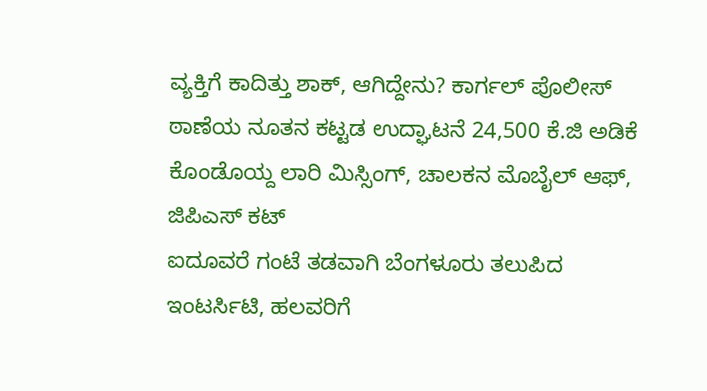ವ್ಯಕ್ತಿಗೆ ಕಾದಿತ್ತು ಶಾಕ್, ಆಗಿದ್ದೇನು? ಕಾರ್ಗಲ್ ಪೊಲೀಸ್ ಠಾಣೆಯ ನೂತನ ಕಟ್ಟಡ ಉದ್ಘಾಟನೆ 24,500 ಕೆ.ಜಿ ಅಡಿಕೆ ಕೊಂಡೊಯ್ದ ಲಾರಿ ಮಿಸ್ಸಿಂಗ್, ಚಾಲಕನ ಮೊಬೈಲ್ ಆಫ್, ಜಿಪಿಎಸ್ ಕಟ್
ಐದೂವರೆ ಗಂಟೆ ತಡವಾಗಿ ಬೆಂಗಳೂರು ತಲುಪಿದ ಇಂಟರ್ಸಿಟಿ, ಹಲವರಿಗೆ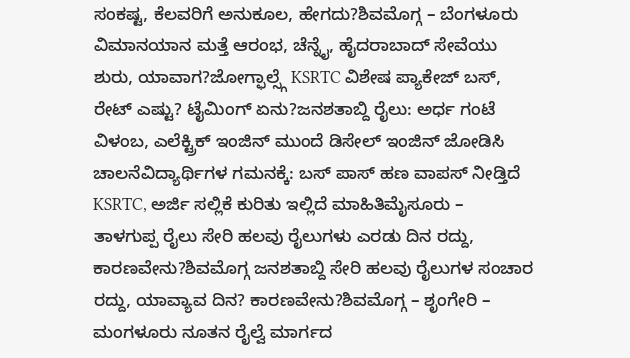ಸಂಕಷ್ಟ, ಕೆಲವರಿಗೆ ಅನುಕೂಲ, ಹೇಗದು?ಶಿವಮೊಗ್ಗ – ಬೆಂಗಳೂರು ವಿಮಾನಯಾನ ಮತ್ತೆ ಆರಂಭ, ಚೆನ್ನೈ, ಹೈದರಾಬಾದ್ ಸೇವೆಯು ಶುರು, ಯಾವಾಗ?ಜೋಗ್ಫಾಲ್ಸ್ಗೆ KSRTC ವಿಶೇಷ ಪ್ಯಾಕೇಜ್ ಬಸ್, ರೇಟ್ ಎಷ್ಟು? ಟೈಮಿಂಗ್ ಏನು?ಜನಶತಾಬ್ದಿ ರೈಲು: ಅರ್ಧ ಗಂಟೆ ವಿಳಂಬ, ಎಲೆಕ್ಟ್ರಿಕ್ ಇಂಜಿನ್ ಮುಂದೆ ಡಿಸೇಲ್ ಇಂಜಿನ್ ಜೋಡಿಸಿ ಚಾಲನೆವಿದ್ಯಾರ್ಥಿಗಳ ಗಮನಕ್ಕೆ: ಬಸ್ ಪಾಸ್ ಹಣ ವಾಪಸ್ ನೀಡ್ತಿದೆ KSRTC, ಅರ್ಜಿ ಸಲ್ಲಿಕೆ ಕುರಿತು ಇಲ್ಲಿದೆ ಮಾಹಿತಿಮೈಸೂರು – ತಾಳಗುಪ್ಪ ರೈಲು ಸೇರಿ ಹಲವು ರೈಲುಗಳು ಎರಡು ದಿನ ರದ್ದು, ಕಾರಣವೇನು?ಶಿವಮೊಗ್ಗ ಜನಶತಾಬ್ದಿ ಸೇರಿ ಹಲವು ರೈಲುಗಳ ಸಂಚಾರ ರದ್ದು, ಯಾವ್ಯಾವ ದಿನ? ಕಾರಣವೇನು?ಶಿವಮೊಗ್ಗ – ಶೃಂಗೇರಿ – ಮಂಗಳೂರು ನೂತನ ರೈಲ್ವೆ ಮಾರ್ಗದ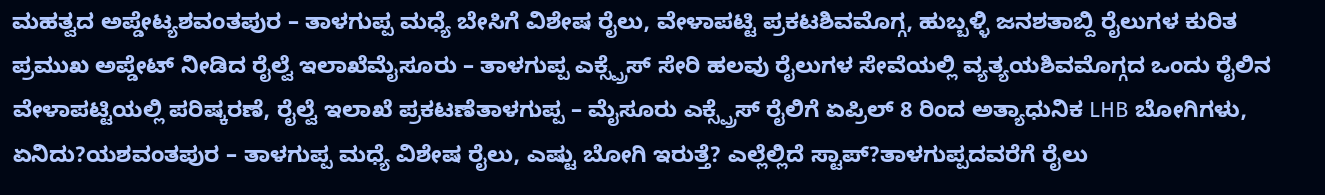ಮಹತ್ವದ ಅಪ್ಡೇಟ್ಯಶವಂತಪುರ – ತಾಳಗುಪ್ಪ ಮಧ್ಯೆ ಬೇಸಿಗೆ ವಿಶೇಷ ರೈಲು, ವೇಳಾಪಟ್ಟಿ ಪ್ರಕಟಶಿವಮೊಗ್ಗ, ಹುಬ್ಬಳ್ಳಿ ಜನಶತಾಬ್ದಿ ರೈಲುಗಳ ಕುರಿತ ಪ್ರಮುಖ ಅಪ್ಡೇಟ್ ನೀಡಿದ ರೈಲ್ವೆ ಇಲಾಖೆಮೈಸೂರು – ತಾಳಗುಪ್ಪ ಎಕ್ಸ್ಪ್ರೆಸ್ ಸೇರಿ ಹಲವು ರೈಲುಗಳ ಸೇವೆಯಲ್ಲಿ ವ್ಯತ್ಯಯಶಿವಮೊಗ್ಗದ ಒಂದು ರೈಲಿನ ವೇಳಾಪಟ್ಟಿಯಲ್ಲಿ ಪರಿಷ್ಕರಣೆ, ರೈಲ್ವೆ ಇಲಾಖೆ ಪ್ರಕಟಣೆತಾಳಗುಪ್ಪ – ಮೈಸೂರು ಎಕ್ಸ್ಪ್ರೆಸ್ ರೈಲಿಗೆ ಏಪ್ರಿಲ್ 8 ರಿಂದ ಅತ್ಯಾಧುನಿಕ LHB ಬೋಗಿಗಳು, ಏನಿದು?ಯಶವಂತಪುರ – ತಾಳಗುಪ್ಪ ಮಧ್ಯೆ ವಿಶೇಷ ರೈಲು, ಎಷ್ಟು ಬೋಗಿ ಇರುತ್ತೆ? ಎಲ್ಲೆಲ್ಲಿದೆ ಸ್ಟಾಪ್?ತಾಳಗುಪ್ಪದವರೆಗೆ ರೈಲು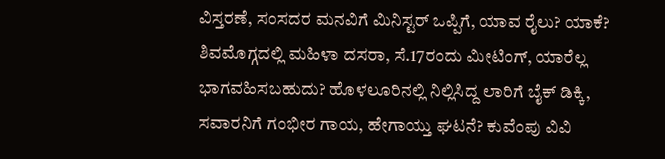ವಿಸ್ತರಣೆ, ಸಂಸದರ ಮನವಿಗೆ ಮಿನಿಸ್ಟರ್ ಒಪ್ಪಿಗೆ, ಯಾವ ರೈಲು? ಯಾಕೆ? ಶಿವಮೊಗ್ಗದಲ್ಲಿ ಮಹಿಳಾ ದಸರಾ, ಸೆ.17ರಂದು ಮೀಟಿಂಗ್, ಯಾರೆಲ್ಲ ಭಾಗವಹಿಸಬಹುದು? ಹೊಳಲೂರಿನಲ್ಲಿ ನಿಲ್ಲಿಸಿದ್ದ ಲಾರಿಗೆ ಬೈಕ್ ಡಿಕ್ಕಿ, ಸವಾರನಿಗೆ ಗಂಭೀರ ಗಾಯ, ಹೇಗಾಯ್ತು ಘಟನೆ? ಕುವೆಂಪು ವಿವಿ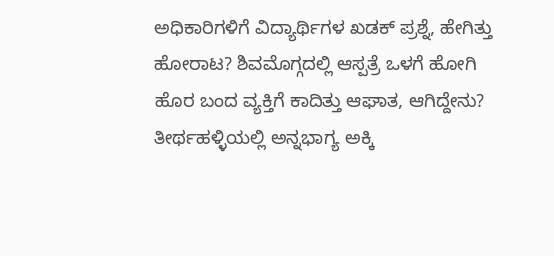ಅಧಿಕಾರಿಗಳಿಗೆ ವಿದ್ಯಾರ್ಥಿಗಳ ಖಡಕ್ ಪ್ರಶ್ನೆ, ಹೇಗಿತ್ತು ಹೋರಾಟ? ಶಿವಮೊಗ್ಗದಲ್ಲಿ ಆಸ್ಪತ್ರೆ ಒಳಗೆ ಹೋಗಿ ಹೊರ ಬಂದ ವ್ಯಕ್ತಿಗೆ ಕಾದಿತ್ತು ಆಘಾತ, ಆಗಿದ್ದೇನು? ತೀರ್ಥಹಳ್ಳಿಯಲ್ಲಿ ಅನ್ನಭಾಗ್ಯ ಅಕ್ಕಿ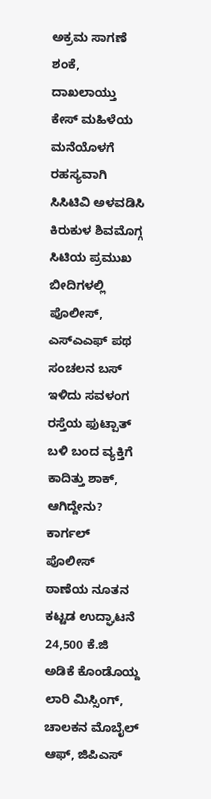ಅಕ್ರಮ ಸಾಗಣೆ ಶಂಕೆ, ದಾಖಲಾಯ್ತು ಕೇಸ್ ಮಹಿಳೆಯ ಮನೆಯೊಳಗೆ ರಹಸ್ಯವಾಗಿ ಸಿಸಿಟಿವಿ ಅಳವಡಿಸಿ ಕಿರುಕುಳ ಶಿವಮೊಗ್ಗ ಸಿಟಿಯ ಪ್ರಮುಖ ಬೀದಿಗಳಲ್ಲಿ ಪೊಲೀಸ್, ಎಸ್ಎಎಫ್ ಪಥ ಸಂಚಲನ ಬಸ್ ಇಳಿದು ಸವಳಂಗ ರಸ್ತೆಯ ಫುಟ್ಪಾತ್ ಬಳಿ ಬಂದ ವ್ಯಕ್ತಿಗೆ ಕಾದಿತ್ತು ಶಾಕ್, ಆಗಿದ್ದೇನು? ಕಾರ್ಗಲ್ ಪೊಲೀಸ್ ಠಾಣೆಯ ನೂತನ ಕಟ್ಟಡ ಉದ್ಘಾಟನೆ 24,500 ಕೆ.ಜಿ ಅಡಿಕೆ ಕೊಂಡೊಯ್ದ ಲಾರಿ ಮಿಸ್ಸಿಂಗ್, ಚಾಲಕನ ಮೊಬೈಲ್ ಆಫ್, ಜಿಪಿಎಸ್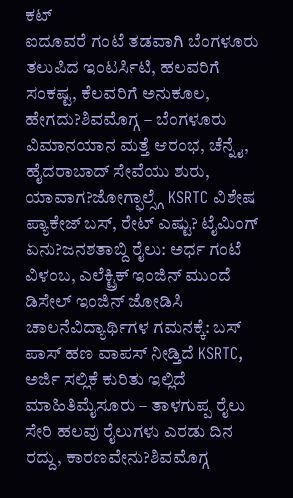ಕಟ್
ಐದೂವರೆ ಗಂಟೆ ತಡವಾಗಿ ಬೆಂಗಳೂರು ತಲುಪಿದ ಇಂಟರ್ಸಿಟಿ, ಹಲವರಿಗೆ ಸಂಕಷ್ಟ, ಕೆಲವರಿಗೆ ಅನುಕೂಲ, ಹೇಗದು?ಶಿವಮೊಗ್ಗ – ಬೆಂಗಳೂರು ವಿಮಾನಯಾನ ಮತ್ತೆ ಆರಂಭ, ಚೆನ್ನೈ, ಹೈದರಾಬಾದ್ ಸೇವೆಯು ಶುರು, ಯಾವಾಗ?ಜೋಗ್ಫಾಲ್ಸ್ಗೆ KSRTC ವಿಶೇಷ ಪ್ಯಾಕೇಜ್ ಬಸ್, ರೇಟ್ ಎಷ್ಟು? ಟೈಮಿಂಗ್ ಏನು?ಜನಶತಾಬ್ದಿ ರೈಲು: ಅರ್ಧ ಗಂಟೆ ವಿಳಂಬ, ಎಲೆಕ್ಟ್ರಿಕ್ ಇಂಜಿನ್ ಮುಂದೆ ಡಿಸೇಲ್ ಇಂಜಿನ್ ಜೋಡಿಸಿ ಚಾಲನೆವಿದ್ಯಾರ್ಥಿಗಳ ಗಮನಕ್ಕೆ: ಬಸ್ ಪಾಸ್ ಹಣ ವಾಪಸ್ ನೀಡ್ತಿದೆ KSRTC, ಅರ್ಜಿ ಸಲ್ಲಿಕೆ ಕುರಿತು ಇಲ್ಲಿದೆ ಮಾಹಿತಿಮೈಸೂರು – ತಾಳಗುಪ್ಪ ರೈಲು ಸೇರಿ ಹಲವು ರೈಲುಗಳು ಎರಡು ದಿನ ರದ್ದು, ಕಾರಣವೇನು?ಶಿವಮೊಗ್ಗ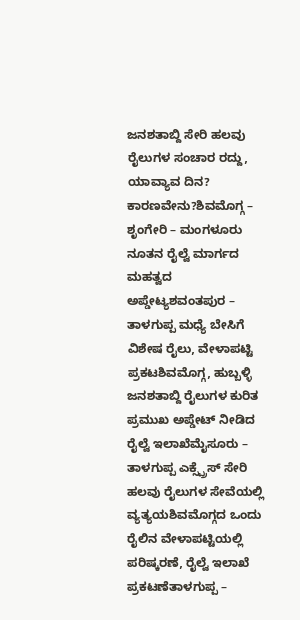ಜನಶತಾಬ್ದಿ ಸೇರಿ ಹಲವು ರೈಲುಗಳ ಸಂಚಾರ ರದ್ದು, ಯಾವ್ಯಾವ ದಿನ? ಕಾರಣವೇನು?ಶಿವಮೊಗ್ಗ – ಶೃಂಗೇರಿ – ಮಂಗಳೂರು ನೂತನ ರೈಲ್ವೆ ಮಾರ್ಗದ ಮಹತ್ವದ ಅಪ್ಡೇಟ್ಯಶವಂತಪುರ – ತಾಳಗುಪ್ಪ ಮಧ್ಯೆ ಬೇಸಿಗೆ ವಿಶೇಷ ರೈಲು, ವೇಳಾಪಟ್ಟಿ ಪ್ರಕಟಶಿವಮೊಗ್ಗ, ಹುಬ್ಬಳ್ಳಿ ಜನಶತಾಬ್ದಿ ರೈಲುಗಳ ಕುರಿತ ಪ್ರಮುಖ ಅಪ್ಡೇಟ್ ನೀಡಿದ ರೈಲ್ವೆ ಇಲಾಖೆಮೈಸೂರು – ತಾಳಗುಪ್ಪ ಎಕ್ಸ್ಪ್ರೆಸ್ ಸೇರಿ ಹಲವು ರೈಲುಗಳ ಸೇವೆಯಲ್ಲಿ ವ್ಯತ್ಯಯಶಿವಮೊಗ್ಗದ ಒಂದು ರೈಲಿನ ವೇಳಾಪಟ್ಟಿಯಲ್ಲಿ ಪರಿಷ್ಕರಣೆ, ರೈಲ್ವೆ ಇಲಾಖೆ ಪ್ರಕಟಣೆತಾಳಗುಪ್ಪ –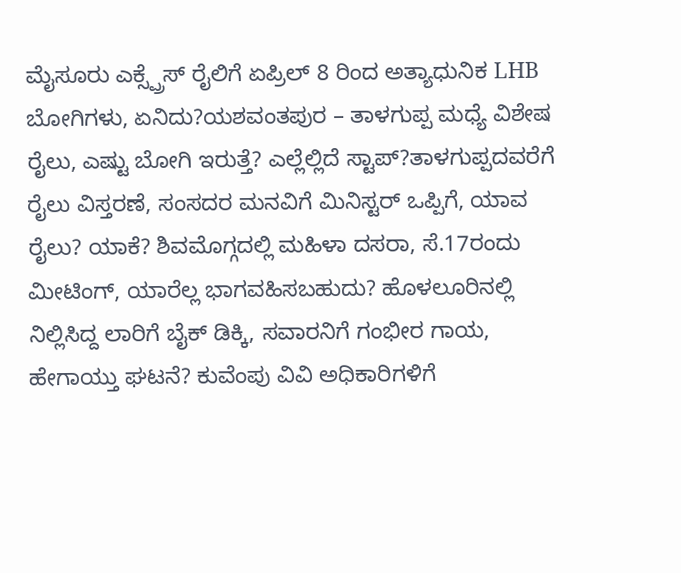ಮೈಸೂರು ಎಕ್ಸ್ಪ್ರೆಸ್ ರೈಲಿಗೆ ಏಪ್ರಿಲ್ 8 ರಿಂದ ಅತ್ಯಾಧುನಿಕ LHB ಬೋಗಿಗಳು, ಏನಿದು?ಯಶವಂತಪುರ – ತಾಳಗುಪ್ಪ ಮಧ್ಯೆ ವಿಶೇಷ ರೈಲು, ಎಷ್ಟು ಬೋಗಿ ಇರುತ್ತೆ? ಎಲ್ಲೆಲ್ಲಿದೆ ಸ್ಟಾಪ್?ತಾಳಗುಪ್ಪದವರೆಗೆ ರೈಲು ವಿಸ್ತರಣೆ, ಸಂಸದರ ಮನವಿಗೆ ಮಿನಿಸ್ಟರ್ ಒಪ್ಪಿಗೆ, ಯಾವ ರೈಲು? ಯಾಕೆ? ಶಿವಮೊಗ್ಗದಲ್ಲಿ ಮಹಿಳಾ ದಸರಾ, ಸೆ.17ರಂದು ಮೀಟಿಂಗ್, ಯಾರೆಲ್ಲ ಭಾಗವಹಿಸಬಹುದು? ಹೊಳಲೂರಿನಲ್ಲಿ ನಿಲ್ಲಿಸಿದ್ದ ಲಾರಿಗೆ ಬೈಕ್ ಡಿಕ್ಕಿ, ಸವಾರನಿಗೆ ಗಂಭೀರ ಗಾಯ, ಹೇಗಾಯ್ತು ಘಟನೆ? ಕುವೆಂಪು ವಿವಿ ಅಧಿಕಾರಿಗಳಿಗೆ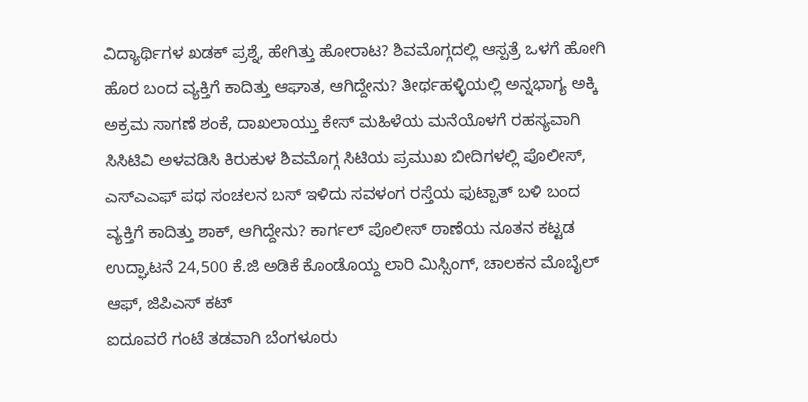ವಿದ್ಯಾರ್ಥಿಗಳ ಖಡಕ್ ಪ್ರಶ್ನೆ, ಹೇಗಿತ್ತು ಹೋರಾಟ? ಶಿವಮೊಗ್ಗದಲ್ಲಿ ಆಸ್ಪತ್ರೆ ಒಳಗೆ ಹೋಗಿ ಹೊರ ಬಂದ ವ್ಯಕ್ತಿಗೆ ಕಾದಿತ್ತು ಆಘಾತ, ಆಗಿದ್ದೇನು? ತೀರ್ಥಹಳ್ಳಿಯಲ್ಲಿ ಅನ್ನಭಾಗ್ಯ ಅಕ್ಕಿ ಅಕ್ರಮ ಸಾಗಣೆ ಶಂಕೆ, ದಾಖಲಾಯ್ತು ಕೇಸ್ ಮಹಿಳೆಯ ಮನೆಯೊಳಗೆ ರಹಸ್ಯವಾಗಿ ಸಿಸಿಟಿವಿ ಅಳವಡಿಸಿ ಕಿರುಕುಳ ಶಿವಮೊಗ್ಗ ಸಿಟಿಯ ಪ್ರಮುಖ ಬೀದಿಗಳಲ್ಲಿ ಪೊಲೀಸ್, ಎಸ್ಎಎಫ್ ಪಥ ಸಂಚಲನ ಬಸ್ ಇಳಿದು ಸವಳಂಗ ರಸ್ತೆಯ ಫುಟ್ಪಾತ್ ಬಳಿ ಬಂದ ವ್ಯಕ್ತಿಗೆ ಕಾದಿತ್ತು ಶಾಕ್, ಆಗಿದ್ದೇನು? ಕಾರ್ಗಲ್ ಪೊಲೀಸ್ ಠಾಣೆಯ ನೂತನ ಕಟ್ಟಡ ಉದ್ಘಾಟನೆ 24,500 ಕೆ.ಜಿ ಅಡಿಕೆ ಕೊಂಡೊಯ್ದ ಲಾರಿ ಮಿಸ್ಸಿಂಗ್, ಚಾಲಕನ ಮೊಬೈಲ್ ಆಫ್, ಜಿಪಿಎಸ್ ಕಟ್
ಐದೂವರೆ ಗಂಟೆ ತಡವಾಗಿ ಬೆಂಗಳೂರು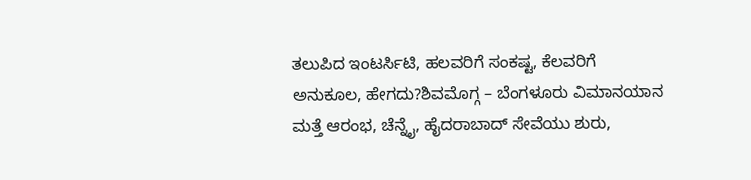ತಲುಪಿದ ಇಂಟರ್ಸಿಟಿ, ಹಲವರಿಗೆ ಸಂಕಷ್ಟ, ಕೆಲವರಿಗೆ ಅನುಕೂಲ, ಹೇಗದು?ಶಿವಮೊಗ್ಗ – ಬೆಂಗಳೂರು ವಿಮಾನಯಾನ ಮತ್ತೆ ಆರಂಭ, ಚೆನ್ನೈ, ಹೈದರಾಬಾದ್ ಸೇವೆಯು ಶುರು,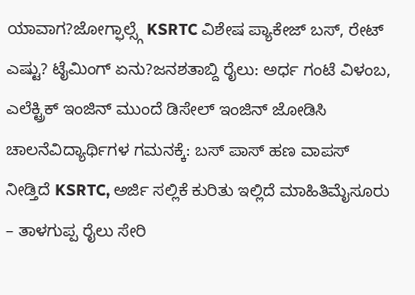ಯಾವಾಗ?ಜೋಗ್ಫಾಲ್ಸ್ಗೆ KSRTC ವಿಶೇಷ ಪ್ಯಾಕೇಜ್ ಬಸ್, ರೇಟ್ ಎಷ್ಟು? ಟೈಮಿಂಗ್ ಏನು?ಜನಶತಾಬ್ದಿ ರೈಲು: ಅರ್ಧ ಗಂಟೆ ವಿಳಂಬ, ಎಲೆಕ್ಟ್ರಿಕ್ ಇಂಜಿನ್ ಮುಂದೆ ಡಿಸೇಲ್ ಇಂಜಿನ್ ಜೋಡಿಸಿ ಚಾಲನೆವಿದ್ಯಾರ್ಥಿಗಳ ಗಮನಕ್ಕೆ: ಬಸ್ ಪಾಸ್ ಹಣ ವಾಪಸ್ ನೀಡ್ತಿದೆ KSRTC, ಅರ್ಜಿ ಸಲ್ಲಿಕೆ ಕುರಿತು ಇಲ್ಲಿದೆ ಮಾಹಿತಿಮೈಸೂರು – ತಾಳಗುಪ್ಪ ರೈಲು ಸೇರಿ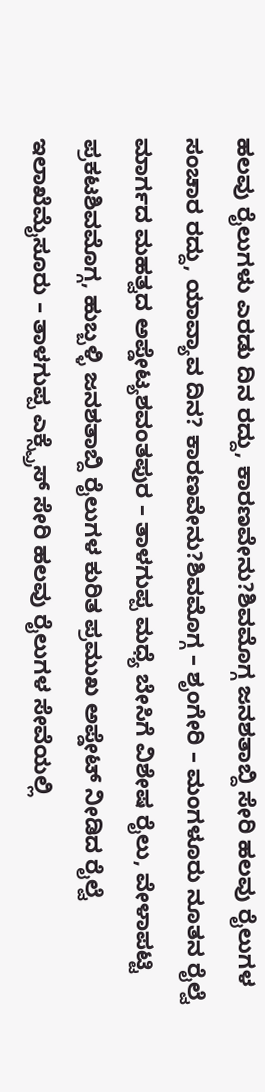ಹಲವು ರೈಲುಗಳು ಎರಡು ದಿನ ರದ್ದು, ಕಾರಣವೇನು?ಶಿವಮೊಗ್ಗ ಜನಶತಾಬ್ದಿ ಸೇರಿ ಹಲವು ರೈಲುಗಳ ಸಂಚಾರ ರದ್ದು, ಯಾವ್ಯಾವ ದಿನ? ಕಾರಣವೇನು?ಶಿವಮೊಗ್ಗ – ಶೃಂಗೇರಿ – ಮಂಗಳೂರು ನೂತನ ರೈಲ್ವೆ ಮಾರ್ಗದ ಮಹತ್ವದ ಅಪ್ಡೇಟ್ಯಶವಂತಪುರ – ತಾಳಗುಪ್ಪ ಮಧ್ಯೆ ಬೇಸಿಗೆ ವಿಶೇಷ ರೈಲು, ವೇಳಾಪಟ್ಟಿ ಪ್ರಕಟಶಿವಮೊಗ್ಗ, ಹುಬ್ಬಳ್ಳಿ ಜನಶತಾಬ್ದಿ ರೈಲುಗಳ ಕುರಿತ ಪ್ರಮುಖ ಅಪ್ಡೇಟ್ ನೀಡಿದ ರೈಲ್ವೆ ಇಲಾಖೆಮೈಸೂರು – ತಾಳಗುಪ್ಪ ಎಕ್ಸ್ಪ್ರೆಸ್ ಸೇರಿ ಹಲವು ರೈಲುಗಳ ಸೇವೆಯಲ್ಲಿ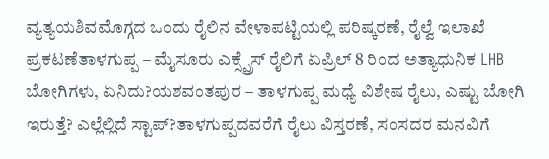ವ್ಯತ್ಯಯಶಿವಮೊಗ್ಗದ ಒಂದು ರೈಲಿನ ವೇಳಾಪಟ್ಟಿಯಲ್ಲಿ ಪರಿಷ್ಕರಣೆ, ರೈಲ್ವೆ ಇಲಾಖೆ ಪ್ರಕಟಣೆತಾಳಗುಪ್ಪ – ಮೈಸೂರು ಎಕ್ಸ್ಪ್ರೆಸ್ ರೈಲಿಗೆ ಏಪ್ರಿಲ್ 8 ರಿಂದ ಅತ್ಯಾಧುನಿಕ LHB ಬೋಗಿಗಳು, ಏನಿದು?ಯಶವಂತಪುರ – ತಾಳಗುಪ್ಪ ಮಧ್ಯೆ ವಿಶೇಷ ರೈಲು, ಎಷ್ಟು ಬೋಗಿ ಇರುತ್ತೆ? ಎಲ್ಲೆಲ್ಲಿದೆ ಸ್ಟಾಪ್?ತಾಳಗುಪ್ಪದವರೆಗೆ ರೈಲು ವಿಸ್ತರಣೆ, ಸಂಸದರ ಮನವಿಗೆ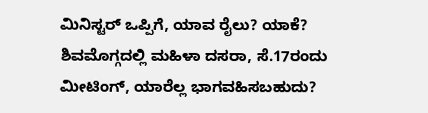ಮಿನಿಸ್ಟರ್ ಒಪ್ಪಿಗೆ, ಯಾವ ರೈಲು? ಯಾಕೆ? ಶಿವಮೊಗ್ಗದಲ್ಲಿ ಮಹಿಳಾ ದಸರಾ, ಸೆ.17ರಂದು ಮೀಟಿಂಗ್, ಯಾರೆಲ್ಲ ಭಾಗವಹಿಸಬಹುದು?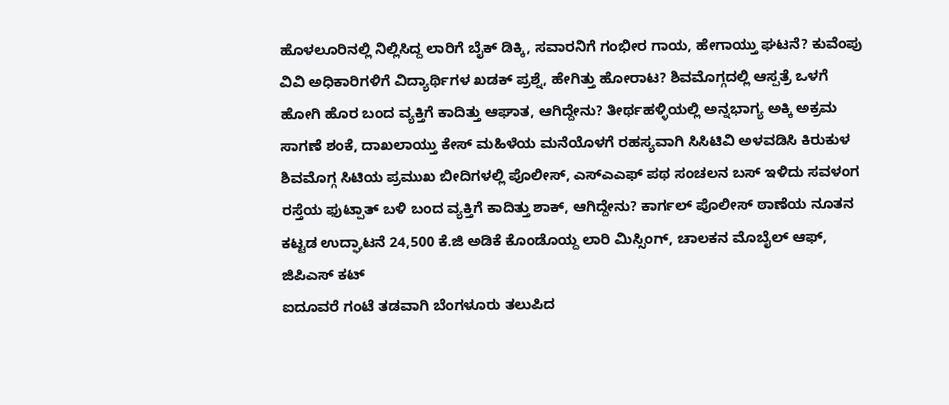ಹೊಳಲೂರಿನಲ್ಲಿ ನಿಲ್ಲಿಸಿದ್ದ ಲಾರಿಗೆ ಬೈಕ್ ಡಿಕ್ಕಿ, ಸವಾರನಿಗೆ ಗಂಭೀರ ಗಾಯ, ಹೇಗಾಯ್ತು ಘಟನೆ? ಕುವೆಂಪು ವಿವಿ ಅಧಿಕಾರಿಗಳಿಗೆ ವಿದ್ಯಾರ್ಥಿಗಳ ಖಡಕ್ ಪ್ರಶ್ನೆ, ಹೇಗಿತ್ತು ಹೋರಾಟ? ಶಿವಮೊಗ್ಗದಲ್ಲಿ ಆಸ್ಪತ್ರೆ ಒಳಗೆ ಹೋಗಿ ಹೊರ ಬಂದ ವ್ಯಕ್ತಿಗೆ ಕಾದಿತ್ತು ಆಘಾತ, ಆಗಿದ್ದೇನು? ತೀರ್ಥಹಳ್ಳಿಯಲ್ಲಿ ಅನ್ನಭಾಗ್ಯ ಅಕ್ಕಿ ಅಕ್ರಮ ಸಾಗಣೆ ಶಂಕೆ, ದಾಖಲಾಯ್ತು ಕೇಸ್ ಮಹಿಳೆಯ ಮನೆಯೊಳಗೆ ರಹಸ್ಯವಾಗಿ ಸಿಸಿಟಿವಿ ಅಳವಡಿಸಿ ಕಿರುಕುಳ ಶಿವಮೊಗ್ಗ ಸಿಟಿಯ ಪ್ರಮುಖ ಬೀದಿಗಳಲ್ಲಿ ಪೊಲೀಸ್, ಎಸ್ಎಎಫ್ ಪಥ ಸಂಚಲನ ಬಸ್ ಇಳಿದು ಸವಳಂಗ ರಸ್ತೆಯ ಫುಟ್ಪಾತ್ ಬಳಿ ಬಂದ ವ್ಯಕ್ತಿಗೆ ಕಾದಿತ್ತು ಶಾಕ್, ಆಗಿದ್ದೇನು? ಕಾರ್ಗಲ್ ಪೊಲೀಸ್ ಠಾಣೆಯ ನೂತನ ಕಟ್ಟಡ ಉದ್ಘಾಟನೆ 24,500 ಕೆ.ಜಿ ಅಡಿಕೆ ಕೊಂಡೊಯ್ದ ಲಾರಿ ಮಿಸ್ಸಿಂಗ್, ಚಾಲಕನ ಮೊಬೈಲ್ ಆಫ್, ಜಿಪಿಎಸ್ ಕಟ್
ಐದೂವರೆ ಗಂಟೆ ತಡವಾಗಿ ಬೆಂಗಳೂರು ತಲುಪಿದ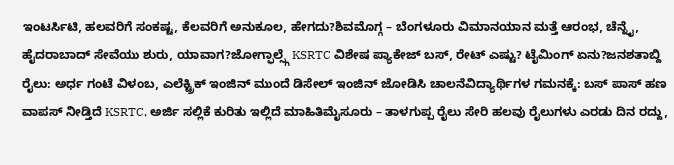ಇಂಟರ್ಸಿಟಿ, ಹಲವರಿಗೆ ಸಂಕಷ್ಟ, ಕೆಲವರಿಗೆ ಅನುಕೂಲ, ಹೇಗದು?ಶಿವಮೊಗ್ಗ – ಬೆಂಗಳೂರು ವಿಮಾನಯಾನ ಮತ್ತೆ ಆರಂಭ, ಚೆನ್ನೈ, ಹೈದರಾಬಾದ್ ಸೇವೆಯು ಶುರು, ಯಾವಾಗ?ಜೋಗ್ಫಾಲ್ಸ್ಗೆ KSRTC ವಿಶೇಷ ಪ್ಯಾಕೇಜ್ ಬಸ್, ರೇಟ್ ಎಷ್ಟು? ಟೈಮಿಂಗ್ ಏನು?ಜನಶತಾಬ್ದಿ ರೈಲು: ಅರ್ಧ ಗಂಟೆ ವಿಳಂಬ, ಎಲೆಕ್ಟ್ರಿಕ್ ಇಂಜಿನ್ ಮುಂದೆ ಡಿಸೇಲ್ ಇಂಜಿನ್ ಜೋಡಿಸಿ ಚಾಲನೆವಿದ್ಯಾರ್ಥಿಗಳ ಗಮನಕ್ಕೆ: ಬಸ್ ಪಾಸ್ ಹಣ ವಾಪಸ್ ನೀಡ್ತಿದೆ KSRTC, ಅರ್ಜಿ ಸಲ್ಲಿಕೆ ಕುರಿತು ಇಲ್ಲಿದೆ ಮಾಹಿತಿಮೈಸೂರು – ತಾಳಗುಪ್ಪ ರೈಲು ಸೇರಿ ಹಲವು ರೈಲುಗಳು ಎರಡು ದಿನ ರದ್ದು,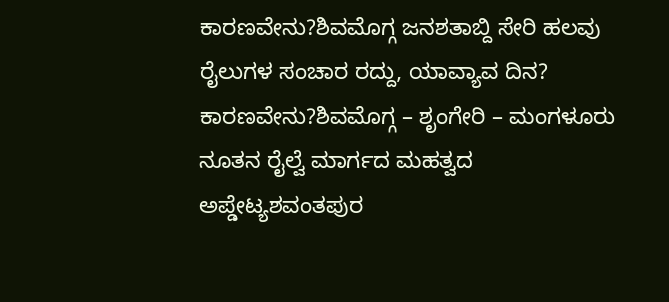ಕಾರಣವೇನು?ಶಿವಮೊಗ್ಗ ಜನಶತಾಬ್ದಿ ಸೇರಿ ಹಲವು ರೈಲುಗಳ ಸಂಚಾರ ರದ್ದು, ಯಾವ್ಯಾವ ದಿನ? ಕಾರಣವೇನು?ಶಿವಮೊಗ್ಗ – ಶೃಂಗೇರಿ – ಮಂಗಳೂರು ನೂತನ ರೈಲ್ವೆ ಮಾರ್ಗದ ಮಹತ್ವದ ಅಪ್ಡೇಟ್ಯಶವಂತಪುರ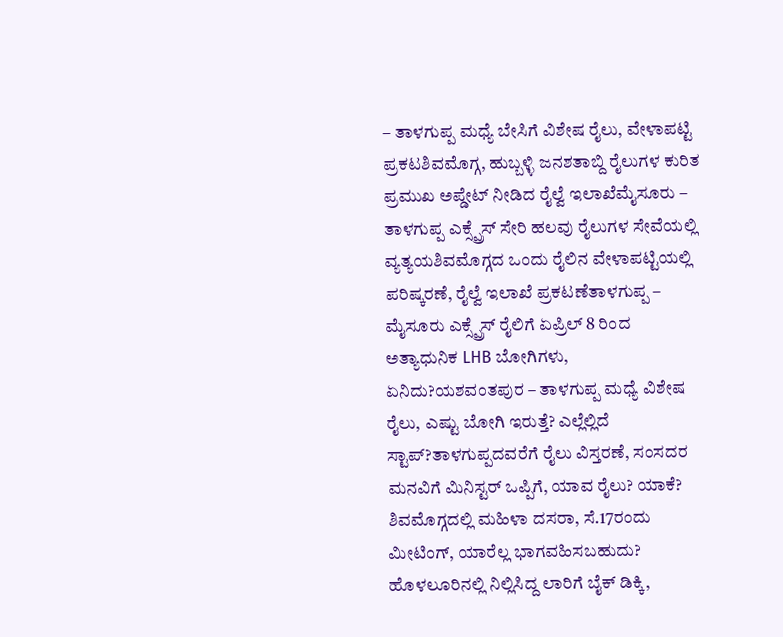– ತಾಳಗುಪ್ಪ ಮಧ್ಯೆ ಬೇಸಿಗೆ ವಿಶೇಷ ರೈಲು, ವೇಳಾಪಟ್ಟಿ ಪ್ರಕಟಶಿವಮೊಗ್ಗ, ಹುಬ್ಬಳ್ಳಿ ಜನಶತಾಬ್ದಿ ರೈಲುಗಳ ಕುರಿತ ಪ್ರಮುಖ ಅಪ್ಡೇಟ್ ನೀಡಿದ ರೈಲ್ವೆ ಇಲಾಖೆಮೈಸೂರು – ತಾಳಗುಪ್ಪ ಎಕ್ಸ್ಪ್ರೆಸ್ ಸೇರಿ ಹಲವು ರೈಲುಗಳ ಸೇವೆಯಲ್ಲಿ ವ್ಯತ್ಯಯಶಿವಮೊಗ್ಗದ ಒಂದು ರೈಲಿನ ವೇಳಾಪಟ್ಟಿಯಲ್ಲಿ ಪರಿಷ್ಕರಣೆ, ರೈಲ್ವೆ ಇಲಾಖೆ ಪ್ರಕಟಣೆತಾಳಗುಪ್ಪ – ಮೈಸೂರು ಎಕ್ಸ್ಪ್ರೆಸ್ ರೈಲಿಗೆ ಏಪ್ರಿಲ್ 8 ರಿಂದ ಅತ್ಯಾಧುನಿಕ LHB ಬೋಗಿಗಳು, ಏನಿದು?ಯಶವಂತಪುರ – ತಾಳಗುಪ್ಪ ಮಧ್ಯೆ ವಿಶೇಷ ರೈಲು, ಎಷ್ಟು ಬೋಗಿ ಇರುತ್ತೆ? ಎಲ್ಲೆಲ್ಲಿದೆ ಸ್ಟಾಪ್?ತಾಳಗುಪ್ಪದವರೆಗೆ ರೈಲು ವಿಸ್ತರಣೆ, ಸಂಸದರ ಮನವಿಗೆ ಮಿನಿಸ್ಟರ್ ಒಪ್ಪಿಗೆ, ಯಾವ ರೈಲು? ಯಾಕೆ? ಶಿವಮೊಗ್ಗದಲ್ಲಿ ಮಹಿಳಾ ದಸರಾ, ಸೆ.17ರಂದು ಮೀಟಿಂಗ್, ಯಾರೆಲ್ಲ ಭಾಗವಹಿಸಬಹುದು? ಹೊಳಲೂರಿನಲ್ಲಿ ನಿಲ್ಲಿಸಿದ್ದ ಲಾರಿಗೆ ಬೈಕ್ ಡಿಕ್ಕಿ,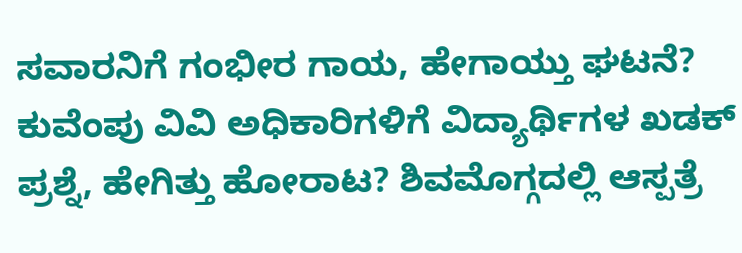ಸವಾರನಿಗೆ ಗಂಭೀರ ಗಾಯ, ಹೇಗಾಯ್ತು ಘಟನೆ? ಕುವೆಂಪು ವಿವಿ ಅಧಿಕಾರಿಗಳಿಗೆ ವಿದ್ಯಾರ್ಥಿಗಳ ಖಡಕ್ ಪ್ರಶ್ನೆ, ಹೇಗಿತ್ತು ಹೋರಾಟ? ಶಿವಮೊಗ್ಗದಲ್ಲಿ ಆಸ್ಪತ್ರೆ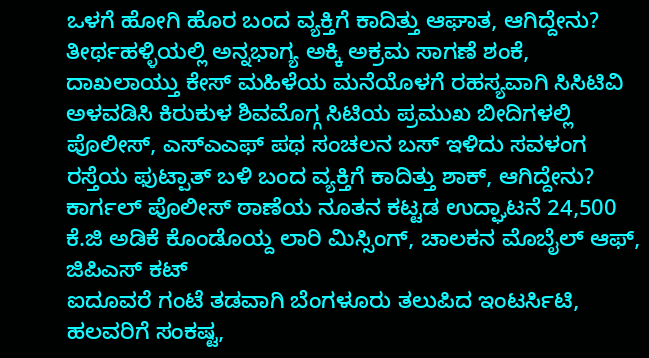ಒಳಗೆ ಹೋಗಿ ಹೊರ ಬಂದ ವ್ಯಕ್ತಿಗೆ ಕಾದಿತ್ತು ಆಘಾತ, ಆಗಿದ್ದೇನು? ತೀರ್ಥಹಳ್ಳಿಯಲ್ಲಿ ಅನ್ನಭಾಗ್ಯ ಅಕ್ಕಿ ಅಕ್ರಮ ಸಾಗಣೆ ಶಂಕೆ, ದಾಖಲಾಯ್ತು ಕೇಸ್ ಮಹಿಳೆಯ ಮನೆಯೊಳಗೆ ರಹಸ್ಯವಾಗಿ ಸಿಸಿಟಿವಿ ಅಳವಡಿಸಿ ಕಿರುಕುಳ ಶಿವಮೊಗ್ಗ ಸಿಟಿಯ ಪ್ರಮುಖ ಬೀದಿಗಳಲ್ಲಿ ಪೊಲೀಸ್, ಎಸ್ಎಎಫ್ ಪಥ ಸಂಚಲನ ಬಸ್ ಇಳಿದು ಸವಳಂಗ ರಸ್ತೆಯ ಫುಟ್ಪಾತ್ ಬಳಿ ಬಂದ ವ್ಯಕ್ತಿಗೆ ಕಾದಿತ್ತು ಶಾಕ್, ಆಗಿದ್ದೇನು? ಕಾರ್ಗಲ್ ಪೊಲೀಸ್ ಠಾಣೆಯ ನೂತನ ಕಟ್ಟಡ ಉದ್ಘಾಟನೆ 24,500 ಕೆ.ಜಿ ಅಡಿಕೆ ಕೊಂಡೊಯ್ದ ಲಾರಿ ಮಿಸ್ಸಿಂಗ್, ಚಾಲಕನ ಮೊಬೈಲ್ ಆಫ್, ಜಿಪಿಎಸ್ ಕಟ್
ಐದೂವರೆ ಗಂಟೆ ತಡವಾಗಿ ಬೆಂಗಳೂರು ತಲುಪಿದ ಇಂಟರ್ಸಿಟಿ, ಹಲವರಿಗೆ ಸಂಕಷ್ಟ,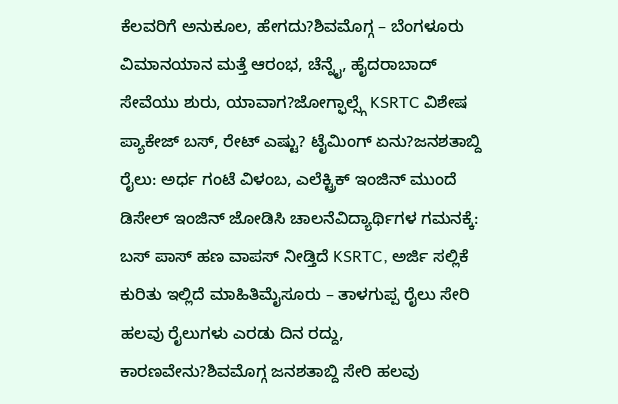ಕೆಲವರಿಗೆ ಅನುಕೂಲ, ಹೇಗದು?ಶಿವಮೊಗ್ಗ – ಬೆಂಗಳೂರು ವಿಮಾನಯಾನ ಮತ್ತೆ ಆರಂಭ, ಚೆನ್ನೈ, ಹೈದರಾಬಾದ್ ಸೇವೆಯು ಶುರು, ಯಾವಾಗ?ಜೋಗ್ಫಾಲ್ಸ್ಗೆ KSRTC ವಿಶೇಷ ಪ್ಯಾಕೇಜ್ ಬಸ್, ರೇಟ್ ಎಷ್ಟು? ಟೈಮಿಂಗ್ ಏನು?ಜನಶತಾಬ್ದಿ ರೈಲು: ಅರ್ಧ ಗಂಟೆ ವಿಳಂಬ, ಎಲೆಕ್ಟ್ರಿಕ್ ಇಂಜಿನ್ ಮುಂದೆ ಡಿಸೇಲ್ ಇಂಜಿನ್ ಜೋಡಿಸಿ ಚಾಲನೆವಿದ್ಯಾರ್ಥಿಗಳ ಗಮನಕ್ಕೆ: ಬಸ್ ಪಾಸ್ ಹಣ ವಾಪಸ್ ನೀಡ್ತಿದೆ KSRTC, ಅರ್ಜಿ ಸಲ್ಲಿಕೆ ಕುರಿತು ಇಲ್ಲಿದೆ ಮಾಹಿತಿಮೈಸೂರು – ತಾಳಗುಪ್ಪ ರೈಲು ಸೇರಿ ಹಲವು ರೈಲುಗಳು ಎರಡು ದಿನ ರದ್ದು, ಕಾರಣವೇನು?ಶಿವಮೊಗ್ಗ ಜನಶತಾಬ್ದಿ ಸೇರಿ ಹಲವು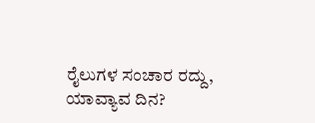ರೈಲುಗಳ ಸಂಚಾರ ರದ್ದು, ಯಾವ್ಯಾವ ದಿನ?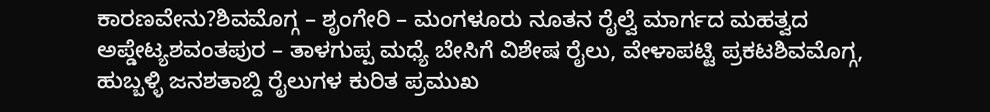ಕಾರಣವೇನು?ಶಿವಮೊಗ್ಗ – ಶೃಂಗೇರಿ – ಮಂಗಳೂರು ನೂತನ ರೈಲ್ವೆ ಮಾರ್ಗದ ಮಹತ್ವದ ಅಪ್ಡೇಟ್ಯಶವಂತಪುರ – ತಾಳಗುಪ್ಪ ಮಧ್ಯೆ ಬೇಸಿಗೆ ವಿಶೇಷ ರೈಲು, ವೇಳಾಪಟ್ಟಿ ಪ್ರಕಟಶಿವಮೊಗ್ಗ, ಹುಬ್ಬಳ್ಳಿ ಜನಶತಾಬ್ದಿ ರೈಲುಗಳ ಕುರಿತ ಪ್ರಮುಖ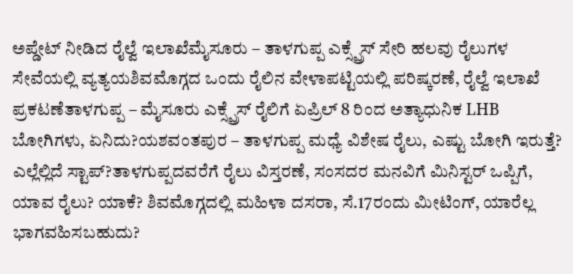ಅಪ್ಡೇಟ್ ನೀಡಿದ ರೈಲ್ವೆ ಇಲಾಖೆಮೈಸೂರು – ತಾಳಗುಪ್ಪ ಎಕ್ಸ್ಪ್ರೆಸ್ ಸೇರಿ ಹಲವು ರೈಲುಗಳ ಸೇವೆಯಲ್ಲಿ ವ್ಯತ್ಯಯಶಿವಮೊಗ್ಗದ ಒಂದು ರೈಲಿನ ವೇಳಾಪಟ್ಟಿಯಲ್ಲಿ ಪರಿಷ್ಕರಣೆ, ರೈಲ್ವೆ ಇಲಾಖೆ ಪ್ರಕಟಣೆತಾಳಗುಪ್ಪ – ಮೈಸೂರು ಎಕ್ಸ್ಪ್ರೆಸ್ ರೈಲಿಗೆ ಏಪ್ರಿಲ್ 8 ರಿಂದ ಅತ್ಯಾಧುನಿಕ LHB ಬೋಗಿಗಳು, ಏನಿದು?ಯಶವಂತಪುರ – ತಾಳಗುಪ್ಪ ಮಧ್ಯೆ ವಿಶೇಷ ರೈಲು, ಎಷ್ಟು ಬೋಗಿ ಇರುತ್ತೆ? ಎಲ್ಲೆಲ್ಲಿದೆ ಸ್ಟಾಪ್?ತಾಳಗುಪ್ಪದವರೆಗೆ ರೈಲು ವಿಸ್ತರಣೆ, ಸಂಸದರ ಮನವಿಗೆ ಮಿನಿಸ್ಟರ್ ಒಪ್ಪಿಗೆ, ಯಾವ ರೈಲು? ಯಾಕೆ? ಶಿವಮೊಗ್ಗದಲ್ಲಿ ಮಹಿಳಾ ದಸರಾ, ಸೆ.17ರಂದು ಮೀಟಿಂಗ್, ಯಾರೆಲ್ಲ ಭಾಗವಹಿಸಬಹುದು?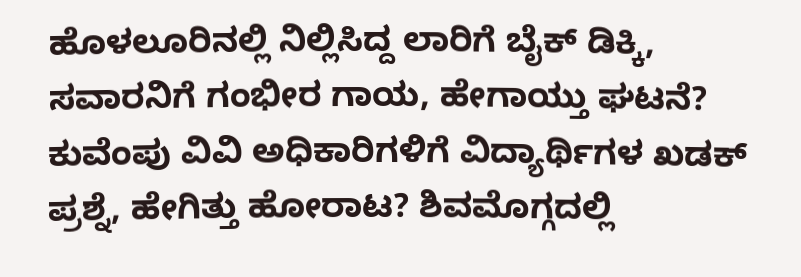ಹೊಳಲೂರಿನಲ್ಲಿ ನಿಲ್ಲಿಸಿದ್ದ ಲಾರಿಗೆ ಬೈಕ್ ಡಿಕ್ಕಿ, ಸವಾರನಿಗೆ ಗಂಭೀರ ಗಾಯ, ಹೇಗಾಯ್ತು ಘಟನೆ? ಕುವೆಂಪು ವಿವಿ ಅಧಿಕಾರಿಗಳಿಗೆ ವಿದ್ಯಾರ್ಥಿಗಳ ಖಡಕ್ ಪ್ರಶ್ನೆ, ಹೇಗಿತ್ತು ಹೋರಾಟ? ಶಿವಮೊಗ್ಗದಲ್ಲಿ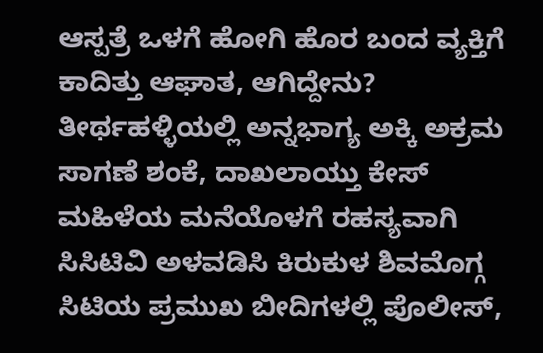ಆಸ್ಪತ್ರೆ ಒಳಗೆ ಹೋಗಿ ಹೊರ ಬಂದ ವ್ಯಕ್ತಿಗೆ ಕಾದಿತ್ತು ಆಘಾತ, ಆಗಿದ್ದೇನು? ತೀರ್ಥಹಳ್ಳಿಯಲ್ಲಿ ಅನ್ನಭಾಗ್ಯ ಅಕ್ಕಿ ಅಕ್ರಮ ಸಾಗಣೆ ಶಂಕೆ, ದಾಖಲಾಯ್ತು ಕೇಸ್ ಮಹಿಳೆಯ ಮನೆಯೊಳಗೆ ರಹಸ್ಯವಾಗಿ ಸಿಸಿಟಿವಿ ಅಳವಡಿಸಿ ಕಿರುಕುಳ ಶಿವಮೊಗ್ಗ ಸಿಟಿಯ ಪ್ರಮುಖ ಬೀದಿಗಳಲ್ಲಿ ಪೊಲೀಸ್,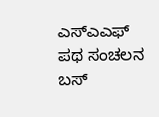ಎಸ್ಎಎಫ್ ಪಥ ಸಂಚಲನ ಬಸ್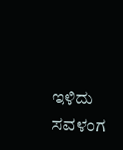ಇಳಿದು ಸವಳಂಗ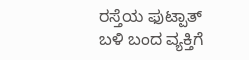ರಸ್ತೆಯ ಫುಟ್ಪಾತ್ ಬಳಿ ಬಂದ ವ್ಯಕ್ತಿಗೆ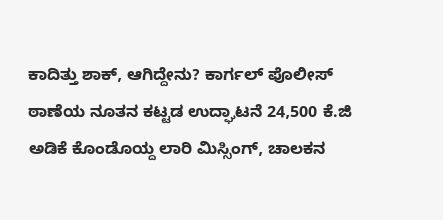ಕಾದಿತ್ತು ಶಾಕ್, ಆಗಿದ್ದೇನು? ಕಾರ್ಗಲ್ ಪೊಲೀಸ್ ಠಾಣೆಯ ನೂತನ ಕಟ್ಟಡ ಉದ್ಘಾಟನೆ 24,500 ಕೆ.ಜಿ ಅಡಿಕೆ ಕೊಂಡೊಯ್ದ ಲಾರಿ ಮಿಸ್ಸಿಂಗ್, ಚಾಲಕನ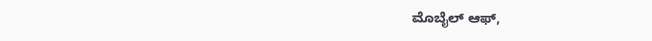ಮೊಬೈಲ್ ಆಫ್,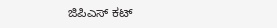ಜಿಪಿಎಸ್ ಕಟ್